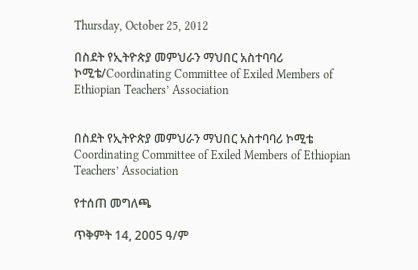Thursday, October 25, 2012

በስደት የኢትዮጵያ መምህራን ማህበር አስተባባሪ ኮሚቴ/Coordinating Committee of Exiled Members of Ethiopian Teachers’ Association


በስደት የኢትዮጵያ መምህራን ማህበር አስተባባሪ ኮሚቴ
Coordinating Committee of Exiled Members of Ethiopian Teachers’ Association

የተሰጠ መግለጫ

ጥቅምት 14, 2005 ዓ/ም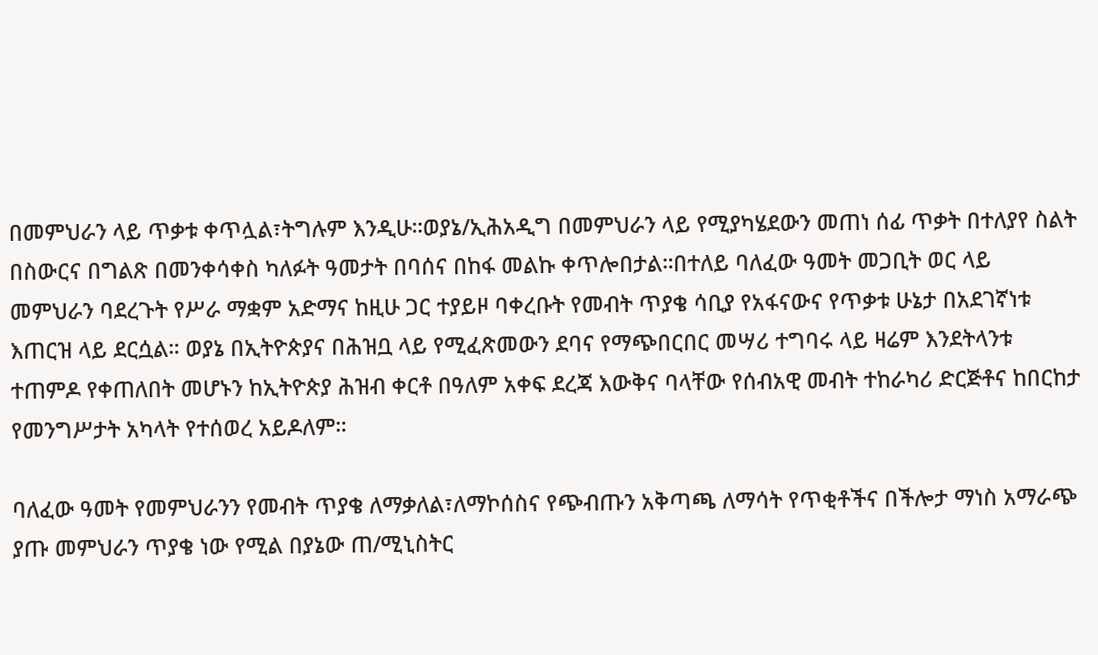በመምህራን ላይ ጥቃቱ ቀጥሏል፣ትግሉም እንዲሁ።ወያኔ/ኢሕአዲግ በመምህራን ላይ የሚያካሄደውን መጠነ ሰፊ ጥቃት በተለያየ ስልት በስውርና በግልጽ በመንቀሳቀስ ካለፉት ዓመታት በባሰና በከፋ መልኩ ቀጥሎበታል።በተለይ ባለፈው ዓመት መጋቢት ወር ላይ መምህራን ባደረጉት የሥራ ማቋም አድማና ከዚሁ ጋር ተያይዞ ባቀረቡት የመብት ጥያቄ ሳቢያ የአፋናውና የጥቃቱ ሁኔታ በአደገኛነቱ እጠርዝ ላይ ደርሷል። ወያኔ በኢትዮጵያና በሕዝቧ ላይ የሚፈጽመውን ደባና የማጭበርበር መሣሪ ተግባሩ ላይ ዛሬም እንደትላንቱ ተጠምዶ የቀጠለበት መሆኑን ከኢትዮጵያ ሕዝብ ቀርቶ በዓለም አቀፍ ደረጃ እውቅና ባላቸው የሰብአዊ መብት ተከራካሪ ድርጅቶና ከበርከታ የመንግሥታት አካላት የተሰወረ አይዶለም።

ባለፈው ዓመት የመምህራንን የመብት ጥያቄ ለማቃለል፣ለማኮሰስና የጭብጡን አቅጣጫ ለማሳት የጥቂቶችና በችሎታ ማነስ አማራጭ ያጡ መምህራን ጥያቄ ነው የሚል በያኔው ጠ/ሚኒስትር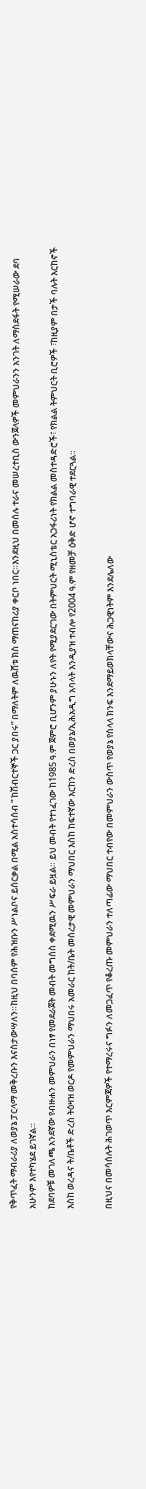የቅጥፈት ማብራሪያ ለወያኔ ፓርላማ መቅረቡን እናስታውሣለን።ከዚህ በባሰም የሕዝቡን ሥነልቦና ይሰርቃል በሚል አስተሳሰብ “ ከሽብርተኞች ጋር ያበሩ” በማለትም ለዉሸቱ ክስ ማጠናከሪያ ቀርቦ ነበር።እንደዚህ በመሰሉ ተራና መሠረተቢስ ውንጀላዎች መምህራንን አንገት ለማስደፋት የሚሠራው ደባ አሁንም እየተካሄደ ይገኛል።
ከደባዎቹ መገለጫ አንደኛው የብዙሐን መምህራን በነፃ የመደራጀት መብት መግሰስ ቀደሚዉን ሥፍራ ይዟል። ይህ መብት የተነፈገው ከ1985 ዓ.ም ጀምሮ ቢሆንም ያሁኑን ለየት የሚያደርገው በትምህርት ሚኒስቴር አጋፋሪነት የክልል መስተዳድሮች፣ የክልል ትምህርት ቢሮዎች ፣ከዚያም በታች ባሉት እርከኖች እስከ ወረዳና ት/ቤቶች ድረስ ትዕዛዝ ወርዶ የመምህራን ማህበሩ አመራር ከት/ቤት መሰረታዊ መምህራን ማህበር እስከ ከፍተኛው እርከን ድረስ በወያኔ/ኢሕአዲግ አባላት እንዲያዝ ተብሎ የ2004 ዓ.ም የዘመቻ ዕቅድ ሆኖ ተግባራዊ ተደርጓል።

በዚህና በመሳሰሉት ሕገወጥ እርምጃዎች የተማረሩና ግፉን ለመጋፈጥ የቆረጡ መምህራን ተለጣፊው ማህበር ተብየው በመምህራን ውስጥ የወያኔ የስላላ ክንፍ እንደማይወክላቸውና ሕጋዊነትም እንደሌለው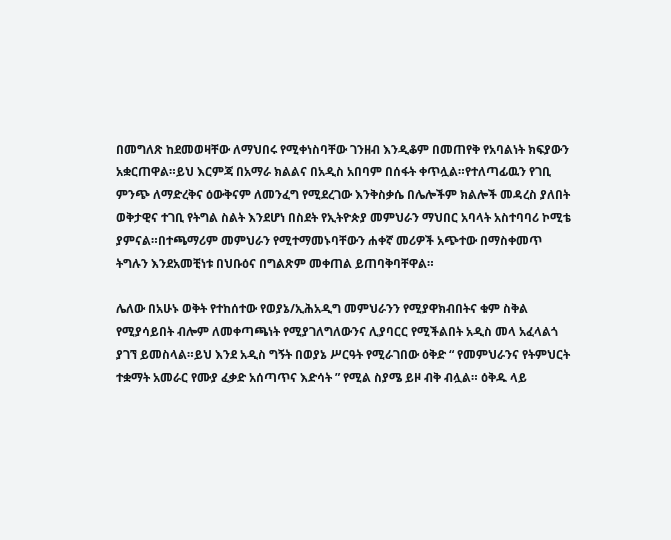በመግለጽ ከደመወዛቸው ለማህበሩ የሚቀነስባቸው ገንዘብ እንዲቆም በመጠየቅ የአባልነት ክፍያውን አቋርጠዋል።ይህ እርምጃ በአማራ ክልልና በአዲስ አበባም በሰፋት ቀጥሏል።የተለጣፊዉን የገቢ ምንጭ ለማድረቅና ዕውቅናም ለመንፈግ የሚደረገው እንቅስቃሴ በሌሎችም ክልሎች መዳረስ ያለበት ወቅታዊና ተገቢ የትግል ስልት እንደሆነ በስደት የኢትዮጵያ መምህራን ማህበር አባላት አስተባባሪ ኮሚቴ ያምናል።በተጫማሪም መምህራን የሚተማመኑባቸውን ሐቀኛ መሪዎች አጭተው በማስቀመጥ ትግሉን እንደአመቺነቱ በህቡዕና በግልጽም መቀጠል ይጠባቅባቸዋል።

ሌለው በአሁኑ ወቅት የተከሰተው የወያኔ/ኢሕአዲግ መምህራንን የሚያዋክብበትና ቁም ስቅል የሚያሳይበት ብሎም ለመቀጣጫነት የሚያገለግለውንና ሊያባርር የሚችልበት አዲስ መላ አፈላልጎ ያገኘ ይመስላል።ይህ እንደ አዲስ ግኝት በወያኔ ሥርዓት የሚራገበው ዕቅድ “ የመምህራንና የትምህርት ተቋማት አመራር የሙያ ፈቃድ አሰጣጥና እድሳት ” የሚል ስያሜ ይዞ ብቅ ብሏል። ዕቅዱ ላይ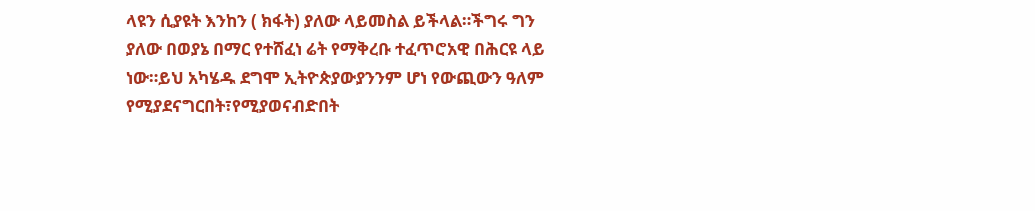ላዩን ሲያዩት እንከን ( ክፋት) ያለው ላይመስል ይችላል።ችግሩ ግን ያለው በወያኔ በማር የተሸፈነ ሬት የማቅረቡ ተፈጥሮአዊ በሕርዩ ላይ ነው።ይህ አካሄዱ ደግሞ ኢትዮጵያውያንንም ሆነ የውጪውን ዓለም የሚያደናግርበት፣የሚያወናብድበት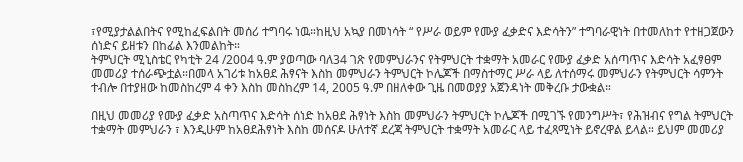፣የሚያታልልበትና የሚከፈፍልበት መሰሪ ተግባሩ ነዉ።ከዚህ አኳያ በመነሳት “ የሥራ ወይም የሙያ ፈቃድና እድሳትን” ተግባራዊነት በተመለከተ የተዘጋጀውን ሰነድና ይዘቱን በከፊል እንመልከት።
ትምህርት ሚኒስቴር የካቲት 24 /2004 ዓ.ም ያወጣው ባለ34 ገጽ የመምህራንና የትምህርት ተቋማት አመራር የሙያ ፈቃድ አሰጣጥና እድሳት አፈፃፀም መመሪያ ተሰራጭቷል።በመላ አገሪቱ ከአፀደ ሕፃናት እስከ መምህራን ትምህርት ኮሌጆች በማስተማር ሥራ ላይ ለተሰማሩ መምህራን የትምህርት ሳምንት ተብሎ በተያዘው ከመስከረም 4 ቀን እስከ መስከረም 14, 2005 ዓ.ም በዘለቀው ጊዜ በመወያያ አጀንዳነት መቅረቡ ታውቋል።

በዚህ መመሪያ የሙያ ፈቃድ አስጣጥና እድሳት ሰነድ ከአፀደ ሕፃነት እስከ መምህራን ትምህርት ኮሌጆች በሚገኙ የመንግሥት፣ የሕዝብና የግል ትምህርት ተቋማት መምህራን ፣ እንዲሁም ከአፀደሕፃነት እስከ መሰናዶ ሁለተኛ ደረጃ ትምህርት ተቋማት አመራር ላይ ተፈጻሚነት ይኖረዋል ይላል። ይህም መመሪያ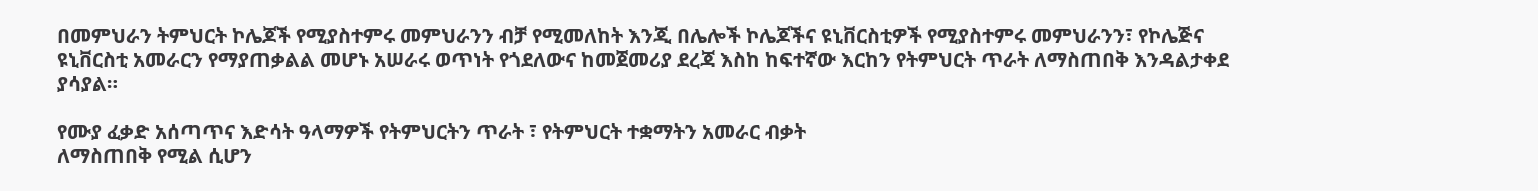በመምህራን ትምህርት ኮሌጆች የሚያስተምሩ መምህራንን ብቻ የሚመለከት እንጂ በሌሎች ኮሌጆችና ዩኒቨርስቲዎች የሚያስተምሩ መምህራንን፣ የኮሌጅና ዩኒቨርስቲ አመራርን የማያጠቃልል መሆኑ አሠራሩ ወጥነት የጎደለውና ከመጀመሪያ ደረጃ እስከ ከፍተኛው እርከን የትምህርት ጥራት ለማስጠበቅ እንዳልታቀደ ያሳያል።

የሙያ ፈቃድ አሰጣጥና እድሳት ዓላማዎች የትምህርትን ጥራት ፣ የትምህርት ተቋማትን አመራር ብቃት
ለማስጠበቅ የሚል ሲሆን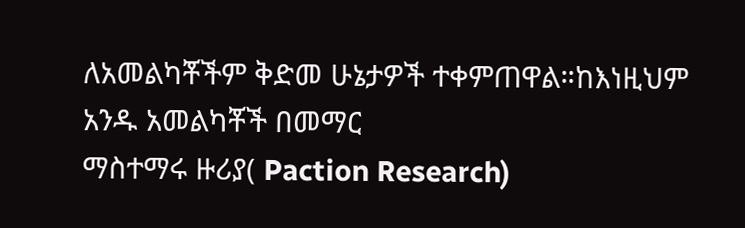ለአመልካቾችም ቅድመ ሁኔታዎች ተቀምጠዋል።ከእነዚህም አንዱ አመልካቾች በመማር
ማስተማሩ ዙሪያ( Paction Research)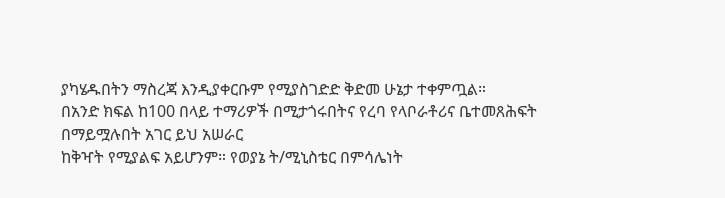ያካሄዱበትን ማስረጃ እንዲያቀርቡም የሚያስገድድ ቅድመ ሁኔታ ተቀምጧል።
በአንድ ክፍል ከ100 በላይ ተማሪዎች በሚታጎሩበትና የረባ የላቦራቶሪና ቤተመጸሕፍት በማይሟሉበት አገር ይህ አሠራር
ከቅዣት የሚያልፍ አይሆንም። የወያኔ ት/ሚኒስቴር በምሳሌነት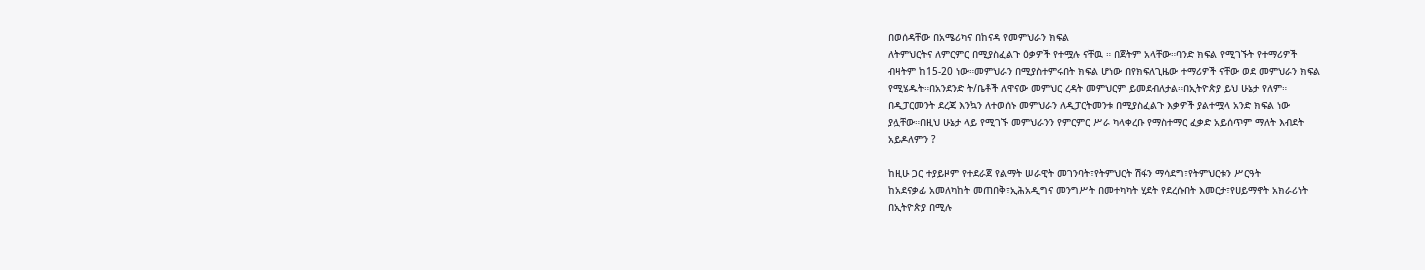በወሰዳቸው በአሜሪካና በከናዳ የመምህራን ክፍል
ለትምህርትና ለምርምር በሚያስፈልጉ ዕቃዎች የተሟሉ ናቸዉ ። በጀትም አላቸው።ባንድ ክፍል የሚገኙት የተማሪዎች
ብዛትም ከ15-20 ነው።መምህራን በሚያስተምሩበት ክፍል ሆነው በየክፍለጊዜው ተማሪዎች ናቸው ወደ መምህራን ክፍል
የሚሄዱት።በአንደንድ ት/ቤቶች ለዋናው መምህር ረዳት መምህርም ይመደብለታል።በኢትዮጵያ ይህ ሁኔታ የለም።
በዲፓርመንት ደረጃ እንኳን ለተወሰኑ መምህራን ለዲፓርትመንቱ በሚያስፈልጉ እቃዎች ያልተሟላ አንድ ክፍል ነው
ያሏቸው።በዚህ ሁኔታ ላይ የሚገኙ መምህራንን የምርምር ሥራ ካላቀረቡ የማስተማር ፈቃድ አይሰጥም ማለት እብደት
አይዶለምን ?

ከዚሁ ጋር ተያይዞም የተደራጀ የልማት ሠራዊት መገንባት፣የትምህርት ሽፋን ማሳደግ፣የትምህርቱን ሥርዓት
ከአደናቃፊ አመለካከት መጠበቅ፣ኢሕአዲግና መንግሥት በመተካካት ሂደት የደረሱበት እመርታ፣የሀይማኖት አክራሪነት
በኢትዮጵያ በሚሉ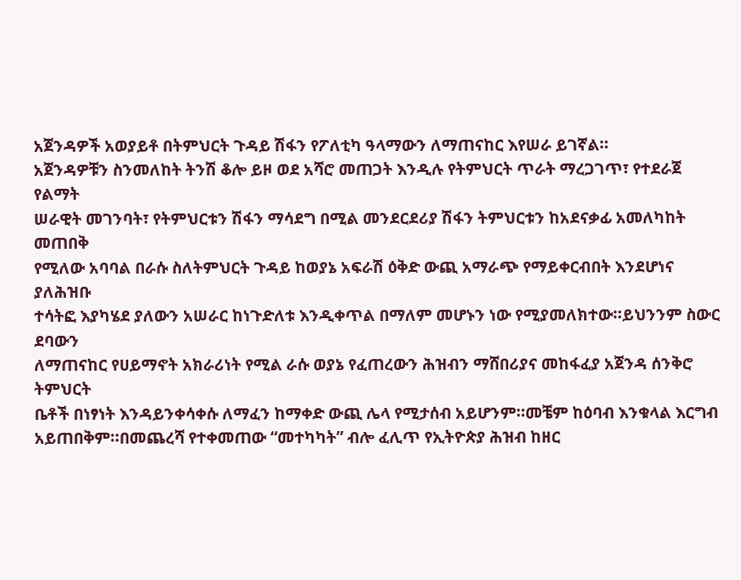አጀንዳዎች አወያይቶ በትምህርት ጉዳይ ሽፋን የፖለቲካ ዓላማውን ለማጠናከር እየሠራ ይገኛል።
አጀንዳዎቹን ስንመለከት ትንሽ ቆሎ ይዞ ወደ አሻሮ መጠጋት እንዲሉ የትምህርት ጥራት ማረጋገጥ፣ የተደራጀ የልማት
ሠራዊት መገንባት፣ የትምህርቱን ሽፋን ማሳደግ በሚል መንደርደሪያ ሽፋን ትምህርቱን ከአደናቃፊ አመለካከት መጠበቅ
የሚለው አባባል በራሱ ስለትምህርት ጉዳይ ከወያኔ አፍራሽ ዕቅድ ውጪ አማራጭ የማይቀርብበት እንደሆነና ያለሕዝቡ
ተሳትፎ እያካሄደ ያለውን አሠራር ከነጉድለቱ እንዲቀጥል በማለም መሆኑን ነው የሚያመለክተው።ይህንንም ስውር ደባውን
ለማጠናከር የሀይማኖት አክራሪነት የሚል ራሱ ወያኔ የፈጠረውን ሕዝብን ማሸበሪያና መከፋፈያ አጀንዳ ሰንቅሮ ትምህርት
ቤቶች በነፃነት እንዳይንቀሳቀሱ ለማፈን ከማቀድ ውጪ ሌላ የሚታሰብ አይሆንም።መቼም ከዕባብ እንቁላል እርግብ
አይጠበቅም።በመጨረሻ የተቀመጠው “መተካካት” ብሎ ፈሊጥ የኢትዮጵያ ሕዝብ ከዘር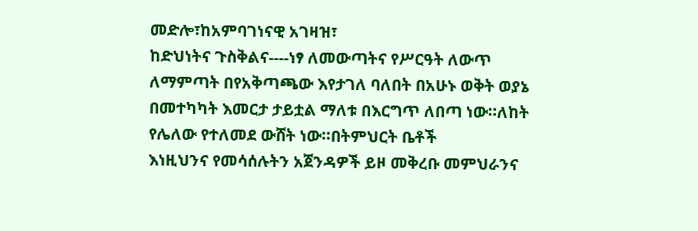መድሎ፣ከአምባገነናዊ አገዛዝ፣
ከድህነትና ጉስቅልና----ነፃ ለመውጣትና የሥርዓት ለውጥ ለማምጣት በየአቅጣጫው እየታገለ ባለበት በአሁኑ ወቅት ወያኔ
በመተካካት እመርታ ታይቷል ማለቱ በእርግጥ ለበጣ ነው።ለከት የሌለው የተለመደ ውሸት ነው።በትምህርት ቤቶች
እነዚህንና የመሳሰሉትን አጀንዳዎች ይዞ መቅረቡ መምህራንና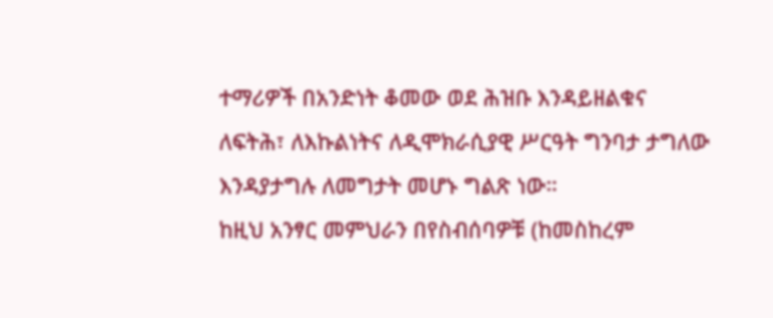ተማሪዎች በአንድነት ቆመው ወደ ሕዝቡ እንዳይዘልቁና
ለፍትሕ፣ ለእኩልነትና ለዲሞክራሲያዊ ሥርዓት ግንባታ ታግለው እንዳያታግሉ ለመግታት መሆኑ ግልጽ ነው።
ከዚህ አንፃር መምህራን በየስብሰባዎቹ (ከመስከረም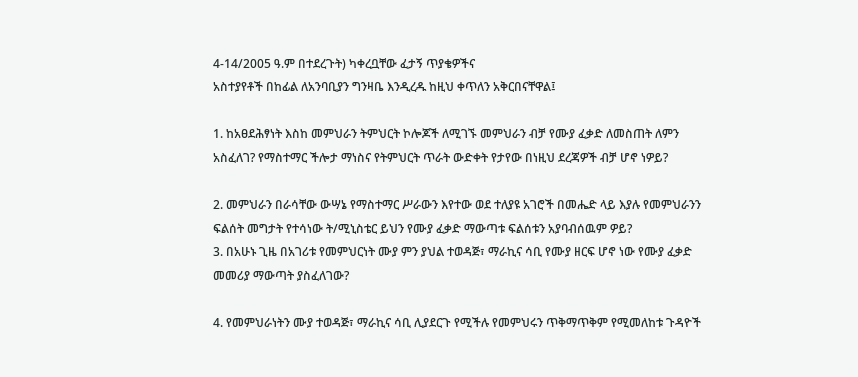4-14/2005 ዓ.ም በተደረጉት) ካቀረቧቸው ፈታኝ ጥያቄዎችና
አስተያየቶች በከፊል ለአንባቢያን ግንዛቤ እንዲረዱ ከዚህ ቀጥለን አቅርበናቸዋል፤

1. ከአፀደሕፃነት እስከ መምህራን ትምህርት ኮሎጆች ለሚገኙ መምህራን ብቻ የሙያ ፈቃድ ለመስጠት ለምን
አስፈለገ? የማስተማር ችሎታ ማነስና የትምህርት ጥራት ውድቀት የታየው በነዚህ ደረጃዎች ብቻ ሆኖ ነዎይ?

2. መምህራን በራሳቸው ውሣኔ የማስተማር ሥራውን እየተው ወደ ተለያዩ አገሮች በመሔድ ላይ እያሉ የመምህራንን
ፍልሰት መግታት የተሳነው ት/ሚኒስቴር ይህን የሙያ ፈቃድ ማውጣቱ ፍልሰቱን አያባብሰዉም ዎይ?
3. በአሁኑ ጊዜ በአገሪቱ የመምህርነት ሙያ ምን ያህል ተወዳጅ፣ ማራኪና ሳቢ የሙያ ዘርፍ ሆኖ ነው የሙያ ፈቃድ
መመሪያ ማውጣት ያስፈለገው?

4. የመምህራነትን ሙያ ተወዳጅ፣ ማራኪና ሳቢ ሊያደርጉ የሚችሉ የመምህሩን ጥቅማጥቅም የሚመለከቱ ጉዳዮች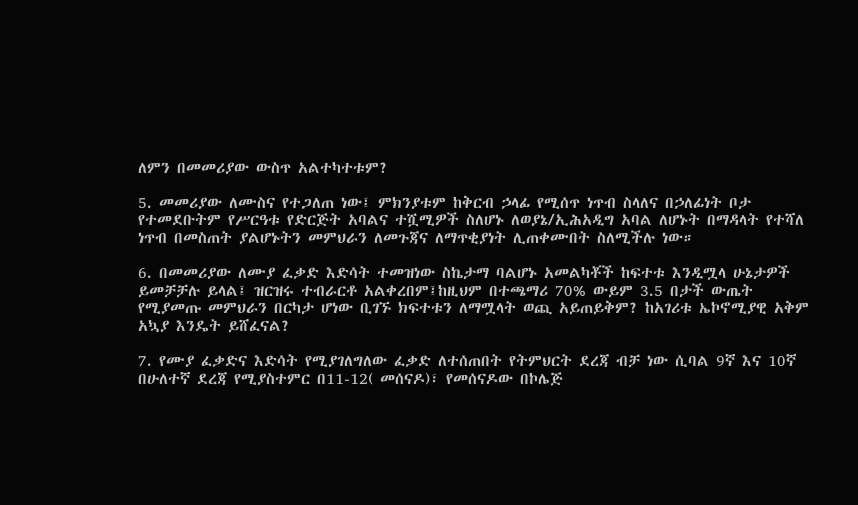ለምን በመመሪያው ውስጥ አልተካተቱም?

5. መመሪያው ለሙስና የተጋለጠ ነው፤ ምክንያቱም ከቅርብ ኃላፊ የሚሰጥ ነጥብ ስላለና በኃለፊነት ቦታ
የተመደቡትም የሥርዓቱ የድርጅት አባልና ተሿሚዎች ስለሆኑ ለወያኔ/ኢሕአዲግ አባል ለሆኑት በማዳላት የተሻለ
ነጥብ በመስጠት ያልሆኑትን መምህራን ለመጉጃና ለማጥቂያነት ሊጠቀሙበት ስለሚችሉ ነው።

6. በመመሪያው ለሙያ ፈቃድ እድሳት ተመዝነው ስኬታማ ባልሆኑ አመልካቾች ከፍተቱ እንዲሟላ ሁኔታዎች
ይመቻቻሉ ይላል፤ ዝርዝሩ ተብራርቶ አልቀረበም፤ከዚህም በተጫማሪ 70% ውይም 3.5 በታች ውጤት
የሚያመጡ መምህራን በርካታ ሆነው ቢገኙ ክፍተቱን ለማሟላት ወጪ አይጠይቅም? ከአገሪቱ ኤኮኖሚያዊ አቅም
አኳያ እንዴት ይሸፈናል?

7. የሙያ ፈቃድና እድሳት የሚያገለግለው ፈቃድ ለተሰጠበት የትምህርት ደረጃ ብቻ ነው ሲባል 9ኛ እና 10ኛ
በሁለተኛ ደረጃ የሚያስተምር በ11-12( መሰናዶ)፣ የመሰናዶው በኮሌጅ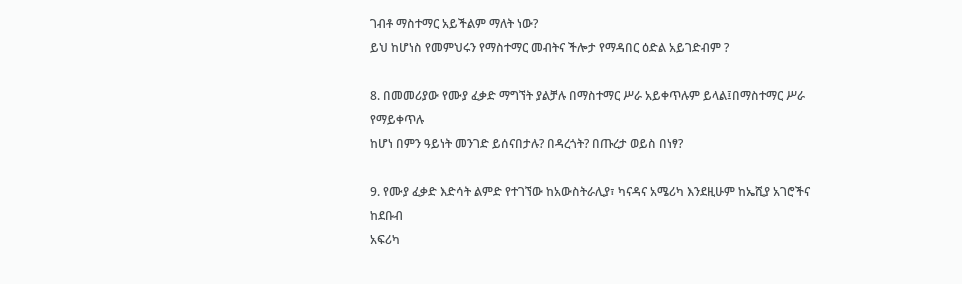ገብቶ ማስተማር አይችልም ማለት ነው?
ይህ ከሆነስ የመምህሩን የማስተማር መብትና ችሎታ የማዳበር ዕድል አይገድብም ?

8. በመመሪያው የሙያ ፈቃድ ማግኘት ያልቻሉ በማስተማር ሥራ አይቀጥሉም ይላል፤በማስተማር ሥራ የማይቀጥሉ
ከሆነ በምን ዓይነት መንገድ ይሰናበታሉ? በዳረጎት? በጡረታ ወይስ በነፃ?

9. የሙያ ፈቃድ እድሳት ልምድ የተገኘው ከአውስትራሊያ፣ ካናዳና አሜሪካ እንደዚሁም ከኤሺያ አገሮችና ከደቡብ
አፍሪካ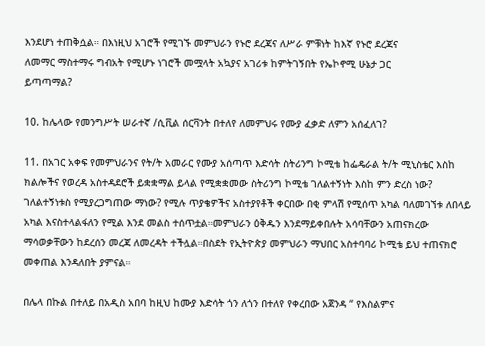እንደሆነ ተጠቅሷል። በእነዚህ አገሮች የሚገኙ መምህራን የኑሮ ደረጃና ለሥራ ምቹነት ከእኛ የኑሮ ደረጃና
ለመማር ማስተማሩ ግብአት የሚሆኑ ነገሮች መሟላት አኳያና አገሪቱ ከምትገኝበት የኤኮኖሚ ሁኔታ ጋር
ይጣጣማል?

10. ከሌላው የመንግሥት ሠራተኛ /ሲቪል ሰርቫንት በተለየ ለመምህሩ የሙያ ፈቃድ ለምን አሰፈለገ?

11. በአገር አቀፍ የመምህራንና የት/ት አመራር የሙያ አሰጣጥ እድሳት ስትሪንግ ኮሚቴ ከፌዴራል ት/ት ሚኒስቴር እስከ ክልሎችና የወረዳ አስተዳደሮች ይቋቋማል ይላል የሚቋቋመው ስትሪንግ ኮሚቴ ገለልተኝነት እስከ ምን ድረስ ነው? ገለልተኝነቱስ የሚያረጋግጠው ማነው? የሚሉ ጥያቄዎችና አስተያየቶች ቀርበው በቂ ምላሽ የሚሰጥ አካል ባለመገኘቱ ለበላይ አካል እናስተላልፋለን የሚል እንደ መልስ ተሰጥቷል።መምህራን ዕቅዱን እንደማይቀበሉት አሳባቸውን አጠናክረው ማሳወቃቸውን ከደረሰን መረጃ ለመረዳት ተችሏል።በስደት የኢትዮጵያ መምህራን ማህበር አስተባባሪ ኮሚቴ ይህ ተጠናክሮ መቀጠል እንዳለበት ያምናል።

በሌላ በኩል በተለይ በአዲስ አበባ ከዚህ ከሙያ እድሳት ጎን ለጎን በተለየ የቀረበው አጀንዳ “ የእስልምና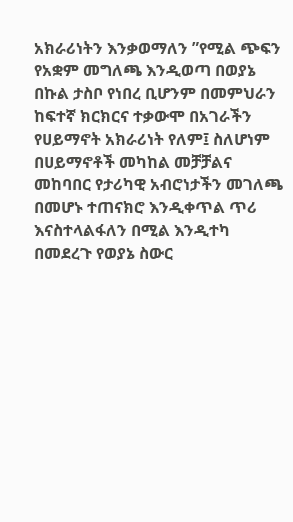አክራሪነትን እንቃወማለን ”የሚል ጭፍን የአቋም መግለጫ እንዲወጣ በወያኔ በኩል ታስቦ የነበረ ቢሆንም በመምህራን ከፍተኛ ክርክርና ተቃውሞ በአገራችን የሀይማኖት አክራሪነት የለም፤ ስለሆነም በሀይማኖቶች መካከል መቻቻልና መከባበር የታሪካዊ አብሮነታችን መገለጫ በመሆኑ ተጠናክሮ እንዲቀጥል ጥሪ እናስተላልፋለን በሚል እንዲተካ በመደረጉ የወያኔ ስውር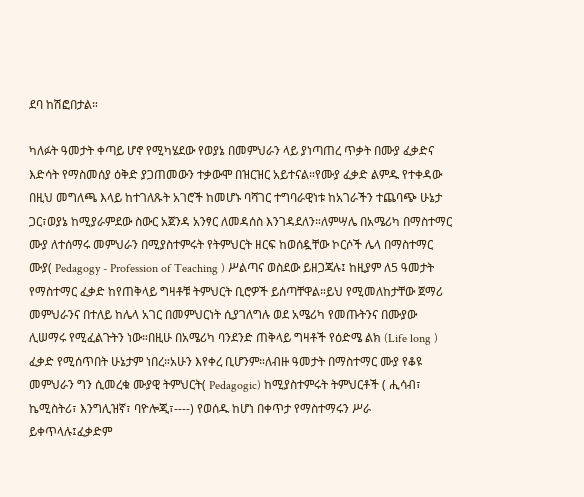ደባ ከሽፎበታል።

ካለፉት ዓመታት ቀጣይ ሆኖ የሚካሄደው የወያኔ በመምህራን ላይ ያነጣጠረ ጥቃት በሙያ ፈቃድና እድሳት የማስመሰያ ዕቅድ ያጋጠመውን ተቃውሞ በዝርዝር አይተናል።የሙያ ፈቃድ ልምዱ የተቀዳው በዚህ መግለጫ እላይ ከተገለጹት አገሮች ከመሆኑ ባሻገር ተግባራዊነቱ ከአገራችን ተጨባጭ ሁኔታ ጋር፣ወያኔ ከሚያራምደው ስውር አጀንዳ አንፃር ለመዳሰስ እንገዳደለን።ለምሣሌ በአሜሪካ በማስተማር ሙያ ለተሰማሩ መምህራን በሚያስተምሩት የትምህርት ዘርፍ ከወሰዷቸው ኮርሶች ሌላ በማስተማር ሙያ( Pedagogy - Profession of Teaching ) ሥልጣና ወስደው ይዘጋጃሉ፤ ከዚያም ለ5 ዓመታት የማስተማር ፈቃድ ከየጠቅላይ ግዛቶቹ ትምህርት ቢሮዎች ይሰጣቸዋል።ይህ የሚመለከታቸው ጀማሪ መምህራንና በተለይ ከሌላ አገር በመምህርነት ሲያገለግሉ ወደ አሜሪካ የመጡትንና በሙያው ሊሠማሩ የሚፈልጉትን ነው።በዚሁ በአሜሪካ ባንደንድ ጠቅላይ ግዛቶች የዕድሜ ልክ (Life long ) ፈቃድ የሚሰጥበት ሁኔታም ነበረ።አሁን እየቀረ ቢሆንም።ለብዙ ዓመታት በማስተማር ሙያ የቆዩ መምህራን ግን ሲመረቁ ሙያዊ ትምህርት( Pedagogic) ከሚያስተምሩት ትምህርቶች ( ሒሳብ፣ ኬሚስትሪ፣ እንግሊዝኛ፣ ባዮሎጂ፣----) የወሰዱ ከሆነ በቀጥታ የማስተማሩን ሥራ ይቀጥላሉ፤ፈቃድም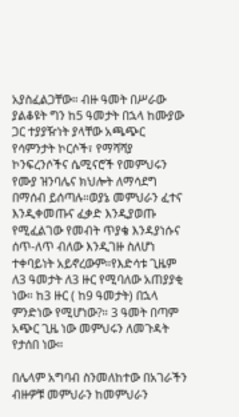አያስፈልጋቸው። ብዙ ዓመት በሥራው ያልቆዩት ግን ከ5 ዓመታት በኋላ ከሙያው ጋር ተያያዥነት ያላቸው አጫጭር የሳምንታት ኮርሶች፣ የማሻሻያ ኮንፍረንሶችና ሴሚናሮች የመምህሩን የሙያ ዝንባሌና ክህሎት ለማሳደግ በማሰብ ይሰጣሉ።ወያኔ መምህራን ፈተና እንዲቀመጡና ፈቃድ እንዲያወጡ የሚፈልገው የመብት ጥያቄ እንዳያነሱና ሰጥ-ለጥ ብለው እንዲገዙ ስለሆነ ተቀባይነት አይኖረውም።የእድሳቱ ጊዜም ለ3 ዓመታት ለ3 ዙር የሚባለው አጠያያቂ ነው። ከ3 ዙር ( ከ9 ዓመታት) በኋላ ምንድነው የሚሆነው?። 3 ዓመት በጣም አጭር ጊዜ ነው መምህሩን ለመጉዳት የታሰበ ነው።

በሌላም አግባብ ስንመለከተው በአገራችን ብዙዎቹ መምህራን ከመምህራን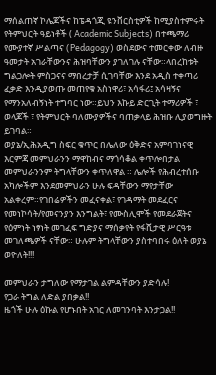ማሰልጠኛ ኮሌጆችና ከፔዳጎጂ ዩንቨርስቲዎች ከሚያስተምሩት የትምህርት ዓይነቶች ( Academic Subjects) በተጫማሪ የሙያተኛ ሥልጣና (Pedagogy) ወስደውና ተመርቀው ለብዙ ዓመታት አገራቸውንና ሕዝባቸውን ያገለገሉ ናቸው።ላበረከቱት ግልጋሎት ምስጋናና ማበረታቻ ሲገባቸው እንደ አዲስ ተቀጣሪ ፈቃድ እንዲያወጡ መጠየቁ አስነዋሪ፣ አሳፋሪ፤ አሳዛኝና የማንአለብኝነት ተግባር ነው።ይህን እኩይ ድርጊት ተማሪዎች ፣ ወላጆች ፣ የትምህርት ባለሙያዎችና ባጠቃላይ ሕዝቡ ሊያወግዙት ይገባል።
ወያኔ/ኢሕአዲግ ስፍር ቁጥር በሌለው ዕቅድና አምባገነናዊ እርምጃ መምህራንን ማዋከብና ማጎሳቆል ቀጥሎበታል መምህራንንም ትግላቸውን ቀጥለዋል ። ሌሎች የሕብረተሰቡ አካሎችም እንደመምህራን ሁሉ ፍዳቸውን ማየታቸው አልቀረም።የገበሬዎችን መፈናቀል፣ የገዳማት መደፈርና የመነኮሳት/የመናንያን እንግልት፣ የሙስሊሞች የመደራጀትና የዕምነት ነፃነት መገፈፍ ግድያና ማሰቃየት የፋሺታዊ ሥርዓቱ መገለጫዎች ናቸው። ሁሉም ትግላቸውን ያስተባበሩ ዕለት ወያኔ ወዮለት!!!

መምህራን ታግለው የማታገል ልምዳቸውን ያድሳሉ!
የጋራ ትግል ለድል ያበቃል!!
ዜጎች ሁሉ ዕኩል የሆኑበት አገር ለመገንባት እንታጋል!!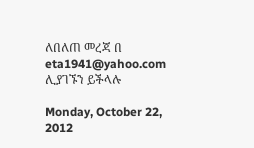ለበለጠ መረጃ በ eta1941@yahoo.com ሊያገኙን ይችላሉ

Monday, October 22, 2012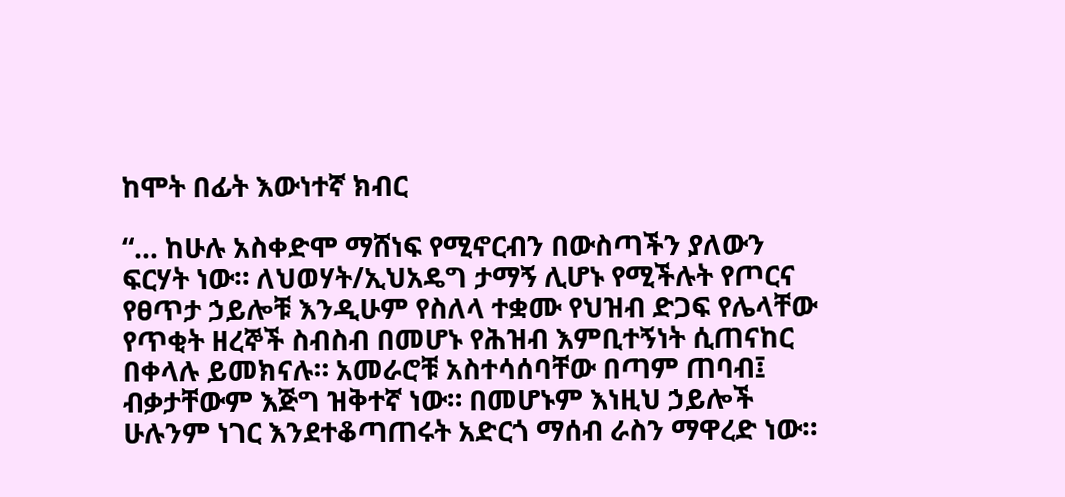ከሞት በፊት እውነተኛ ክብር

“… ከሁሉ አስቀድሞ ማሸነፍ የሚኖርብን በውስጣችን ያለውን ፍርሃት ነው። ለህወሃት/ኢህአዴግ ታማኝ ሊሆኑ የሚችሉት የጦርና የፀጥታ ኃይሎቹ እንዲሁም የስለላ ተቋሙ የህዝብ ድጋፍ የሌላቸው የጥቂት ዘረኞች ስብስብ በመሆኑ የሕዝብ እምቢተኝነት ሲጠናከር በቀላሉ ይመክናሉ። አመራሮቹ አስተሳሰባቸው በጣም ጠባብ፤ ብቃታቸውም እጅግ ዝቅተኛ ነው። በመሆኑም እነዚህ ኃይሎች ሁሉንም ነገር እንደተቆጣጠሩት አድርጎ ማሰብ ራስን ማዋረድ ነው።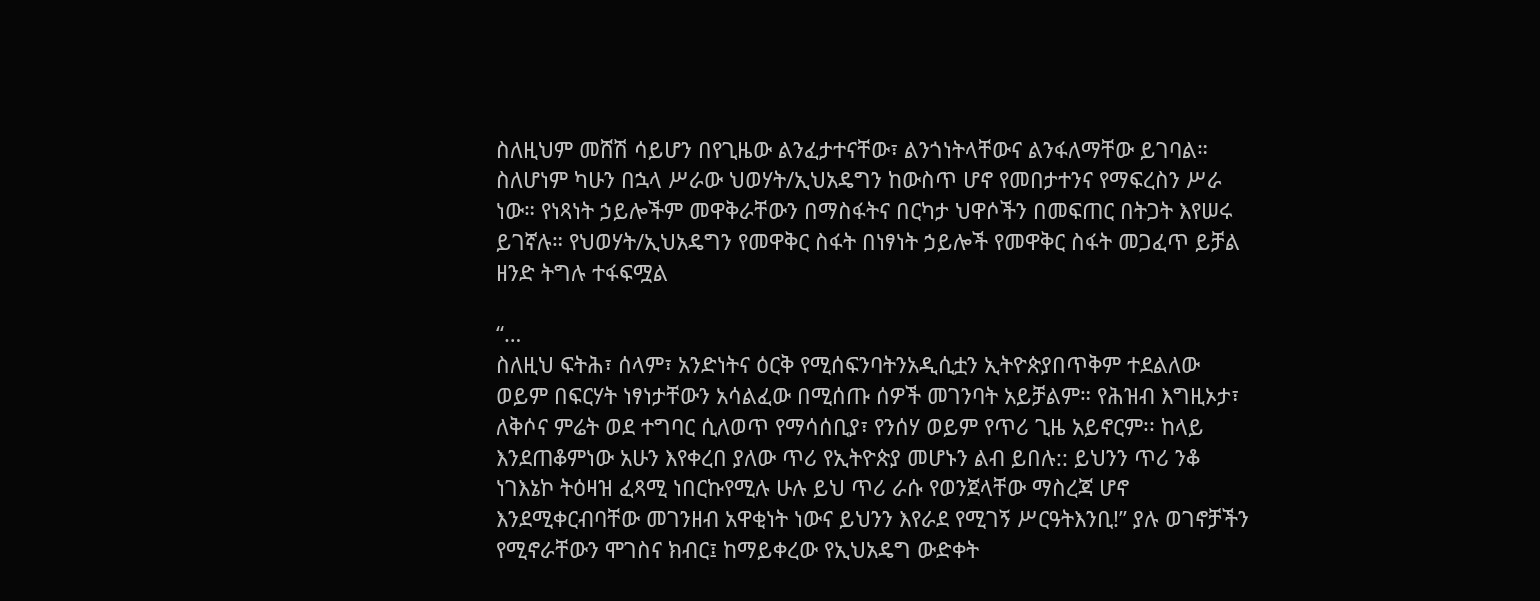ስለዚህም መሸሽ ሳይሆን በየጊዜው ልንፈታተናቸው፣ ልንጎነትላቸውና ልንፋለማቸው ይገባል። ስለሆነም ካሁን በኋላ ሥራው ህወሃት/ኢህአዴግን ከውስጥ ሆኖ የመበታተንና የማፍረስን ሥራ ነው። የነጻነት ኃይሎችም መዋቅራቸውን በማስፋትና በርካታ ህዋሶችን በመፍጠር በትጋት እየሠሩ ይገኛሉ። የህወሃት/ኢህአዴግን የመዋቅር ስፋት በነፃነት ኃይሎች የመዋቅር ስፋት መጋፈጥ ይቻል ዘንድ ትግሉ ተፋፍሟል

“…
ስለዚህ ፍትሕ፣ ሰላም፣ አንድነትና ዕርቅ የሚሰፍንባትንአዲሲቷን ኢትዮጵያበጥቅም ተደልለው ወይም በፍርሃት ነፃነታቸውን አሳልፈው በሚሰጡ ሰዎች መገንባት አይቻልም። የሕዝብ እግዚኦታ፣ ለቅሶና ምሬት ወደ ተግባር ሲለወጥ የማሳሰቢያ፣ የንሰሃ ወይም የጥሪ ጊዜ አይኖርም፡፡ ከላይ እንደጠቆምነው አሁን እየቀረበ ያለው ጥሪ የኢትዮጵያ መሆኑን ልብ ይበሉ:: ይህንን ጥሪ ንቆ ነገእኔኮ ትዕዛዝ ፈጻሚ ነበርኩየሚሉ ሁሉ ይህ ጥሪ ራሱ የወንጀላቸው ማስረጃ ሆኖ እንደሚቀርብባቸው መገንዘብ አዋቂነት ነውና ይህንን እየራደ የሚገኝ ሥርዓትእንቢ!” ያሉ ወገኖቻችን የሚኖራቸውን ሞገስና ክብር፤ ከማይቀረው የኢህአዴግ ውድቀት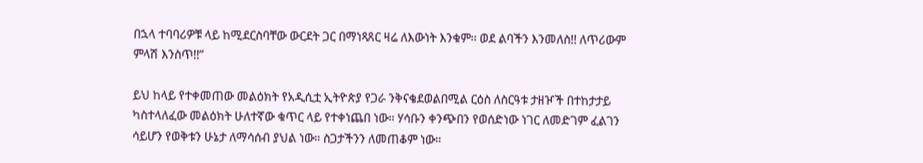በኋላ ተባባሪዎቹ ላይ ከሚደርስባቸው ውርደት ጋር በማነጻጸር ዛሬ ለእውነት እንቁም፡፡ ወደ ልባችን እንመለስ!! ለጥሪውም ምላሽ እንስጥ!!”

ይህ ከላይ የተቀመጠው መልዕክት የአዲሲቷ ኢትዮጵያ የጋራ ንቅናቄደወልበሚል ርዕስ ለስርዓቱ ታዘዦች በተከታታይ ካስተላለፈው መልዕክት ሁለተኛው ቁጥር ላይ የተቀነጨበ ነው። ሃሳቡን ቀንጭበን የወሰድነው ነገር ለመድገም ፈልገን ሳይሆን የወቅቱን ሁኔታ ለማሳሰብ ያህል ነው። ስጋታችንን ለመጠቆም ነው።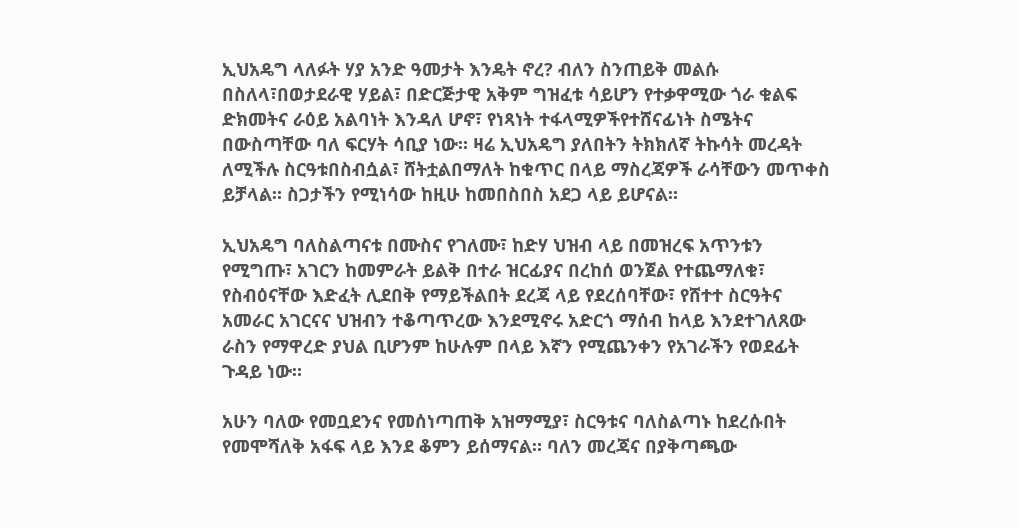ኢህአዴግ ላለፉት ሃያ አንድ ዓመታት እንዴት ኖረ? ብለን ስንጠይቅ መልሱ በስለላ፣በወታደራዊ ሃይል፣ በድርጅታዊ አቅም ግዝፈቱ ሳይሆን የተቃዋሚው ጎራ ቁልፍ ድክመትና ራዕይ አልባነት እንዳለ ሆኖ፣ የነጻነት ተፋላሚዎችየተሸናፊነት ስሜትና በውስጣቸው ባለ ፍርሃት ሳቢያ ነው። ዛሬ ኢህአዴግ ያለበትን ትክክለኛ ትኩሳት መረዳት ለሚችሉ ስርዓቱበስብሷል፣ ሸትቷልበማለት ከቁጥር በላይ ማስረጃዎች ራሳቸውን መጥቀስ ይቻላል። ስጋታችን የሚነሳው ከዚሁ ከመበስበስ አደጋ ላይ ይሆናል።

ኢህአዴግ ባለስልጣናቱ በሙስና የገለሙ፣ ከድሃ ህዝብ ላይ በመዝረፍ አጥንቱን የሚግጡ፣ አገርን ከመምራት ይልቅ በተራ ዝርፊያና በረከሰ ወንጀል የተጨማለቁ፣ የስብዕናቸው እድፈት ሊደበቅ የማይችልበት ደረጃ ላይ የደረሰባቸው፣ የሸተተ ስርዓትና አመራር አገርናና ህዝብን ተቆጣጥረው እንደሚኖሩ አድርጎ ማሰብ ከላይ እንደተገለጸው ራስን የማዋረድ ያህል ቢሆንም ከሁሉም በላይ እኛን የሚጨንቀን የአገራችን የወደፊት ጉዳይ ነው።

አሁን ባለው የመቧደንና የመሰነጣጠቅ አዝማሚያ፣ ስርዓቱና ባለስልጣኑ ከደረሱበት የመሞሻለቅ አፋፍ ላይ እንደ ቆምን ይሰማናል። ባለን መረጃና በያቅጣጫው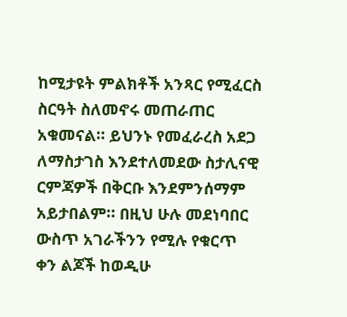ከሚታዩት ምልክቶች አንጻር የሚፈርስ ስርዓት ስለመኖሩ መጠራጠር አቁመናል። ይህንኑ የመፈራረስ አደጋ ለማስታገስ እንደተለመደው ስታሊናዊ ርምጃዎች በቅርቡ እንደምንሰማም አይታበልም። በዚህ ሁሉ መደነባበር ውስጥ አገራችንን የሚሉ የቁርጥ ቀን ልጆች ከወዲሁ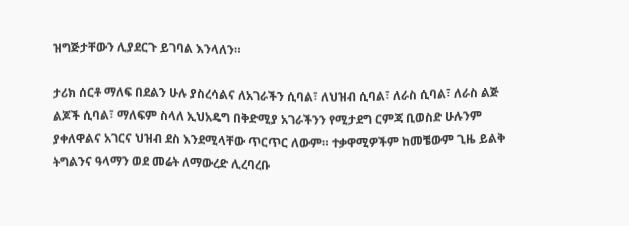ዝግጅታቸውን ሊያደርጉ ይገባል እንላለን።

ታሪክ ሰርቶ ማለፍ በደልን ሁሉ ያስረሳልና ለአገራችን ሲባል፣ ለህዝብ ሲባል፣ ለራስ ሲባል፣ ለራስ ልጅ ልጆች ሲባል፣ ማለፍም ስላለ ኢህአዴግ በቅድሚያ አገራችንን የሚታደግ ርምጃ ቢወስድ ሁሉንም ያቀለዋልና አገርና ህዝብ ደስ እንደሚላቸው ጥርጥር ለውም። ተቃዋሚዎችም ከመቼውም ጊዜ ይልቅ ትግልንና ዓላማን ወደ መሬት ለማውረድ ሊረባረቡ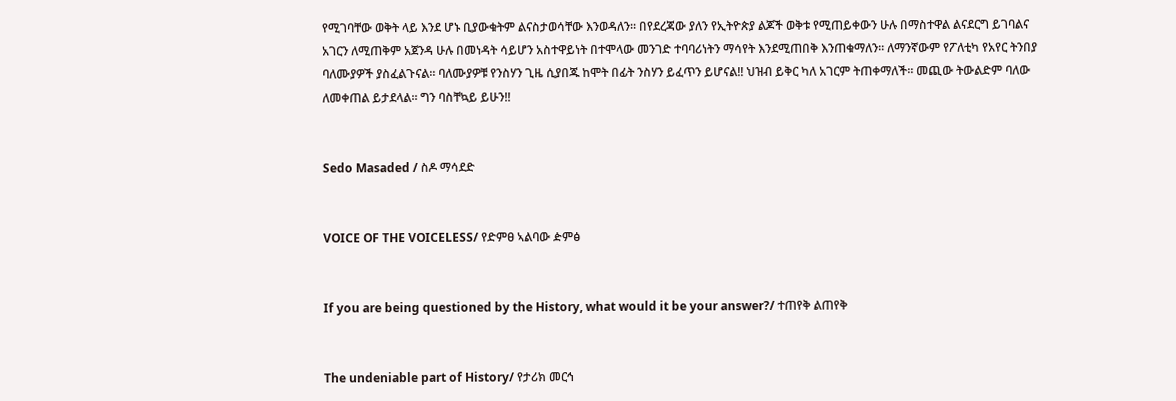የሚገባቸው ወቅት ላይ እንደ ሆኑ ቢያውቁትም ልናስታወሳቸው እንወዳለን። በየደረጃው ያለን የኢትዮጵያ ልጆች ወቅቱ የሚጠይቀውን ሁሉ በማስተዋል ልናደርግ ይገባልና አገርን ለሚጠቅም አጀንዳ ሁሉ በመነዳት ሳይሆን አስተዋይነት በተሞላው መንገድ ተባባሪነትን ማሳየት እንደሚጠበቅ እንጠቁማለን። ለማንኛውም የፖለቲካ የአየር ትንበያ ባለሙያዎች ያስፈልጉናል። ባለሙያዎቹ የንስሃን ጊዜ ሲያበጁ ከሞት በፊት ንስሃን ይፈጥን ይሆናል!! ህዝብ ይቅር ካለ አገርም ትጠቀማለች። መጪው ትውልድም ባለው ለመቀጠል ይታደላል። ግን ባስቸኳይ ይሁን!!


Sedo Masaded / ስዶ ማሳደድ


VOICE OF THE VOICELESS/ የድምፀ ኣልባው ዽምፅ


If you are being questioned by the History, what would it be your answer?/ ተጠየቅ ልጠየቅ


The undeniable part of History/ የታሪክ መርኅ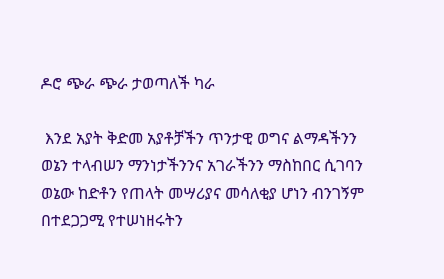ዶሮ ጭራ ጭራ ታወጣለች ካራ

 እንደ አያት ቅድመ አያቶቻችን ጥንታዊ ወግና ልማዳችንን ወኔን ተላብሠን ማንነታችንንና አገራችንን ማስከበር ሲገባን ወኔው ከድቶን የጠላት መሣሪያና መሳለቂያ ሆነን ብንገኝም በተደጋጋሚ የተሠነዘሩትን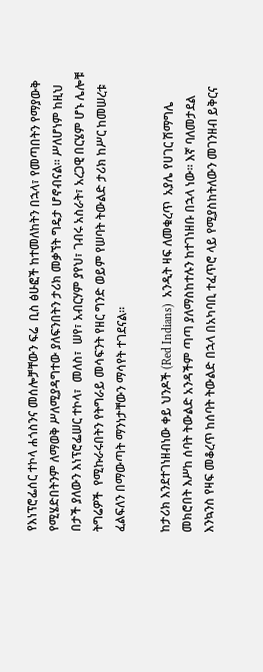የእነፕሮፌሰር ተኮላ ሐጎስንና መሰሎቻቸውን ፍሬ  ቢስ ፅሁፎች ከተመለከትን በኋላ፣ የመጣበትን የማያውቅ የሚሄድበትንም ለማወቅ ሥለሚያዳግተው ያለፍንበትን ታሪክ መቃኘት ግዴታ ሆኖብናል። ሥለሆነም ከዚህ በታች ያለውን እነፕሮፌሠር ተኮላ፣  መለስ፣  ሠየ፣ አብርሃም ያየህ፣ ገብሩ አስራት፣ አረጋዊ በርሄም ሆኑ ሌሎቹ ትግሬዎች  የሚኩራሩበትን የትግራይ መሳፍንት የዘር ግንድ ወይም የሠባት ትውልድ ታሪክ ከሥር ከመሠረቱ ፈልፍለን በማውጣት ማንነታቸውን ማሳየት ተገደናል።

ከታሪክ እንደተገነዘብነው ቀይ ህንዶች (Red Indians)  አንዲት ዛፍ ለመቁረጥ  አያሌ የሀገር ሽማግሌ መክሮበት እሥከ ሰባት ትውልድ አንዳችም ጣጣ ያለማስከተሉን ከተገነዘቡ በኋላ ነው። እኛ ባለመታደል እንኳንስ የዛፍ መቆረጥ ከሰባት ትውልድ በኋላ በአካባቢ ተፈጥሮ ላይ የሚያስከትለውን መገንዘብ ይቅርና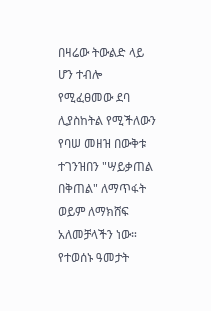በዛሬው ትውልድ ላይ ሆን ተብሎ የሚፈፀመው ደባ ሊያስከትል የሚችለውን የባሠ መዘዝ በውቅቱ ተገንዝበን "ሣይቃጠል በቅጠል" ለማጥፋት ወይም ለማክሸፍ አለመቻላችን ነው። የተወሰኑ ዓመታት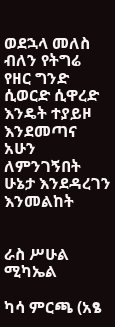ወደኋላ መለስ ብለን የትግሬ የዘር ግንድ  ሲወርድ ሲዋረድ  እንዴት ተያይዞ እንደመጣና አሁን ለምንገኝበት ሁኔታ እንደዳረገን እንመልከት


ራስ ሥሁል ሚካኤል

ካሳ ምርጫ (አፄ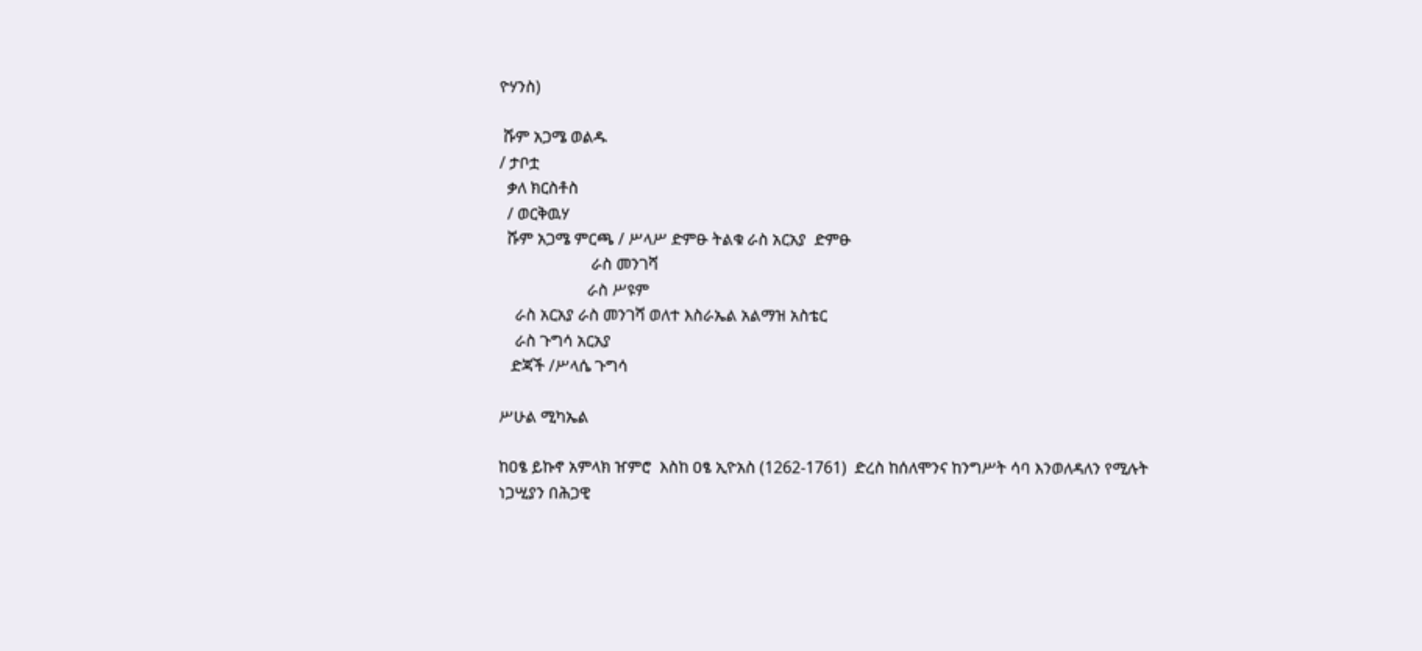ዮሃንስ)

 ሹም አጋሜ ወልዱ
/ ታቦቷ
  ቃለ ክርስቶስ
  / ወርቅዉሃ
  ሹም አጋሜ ምርጫ / ሥላሥ ድምፁ ትልቁ ራስ አርአያ  ድምፁ
                       ራስ መንገሻ
                      ራስ ሥዩም
    ራስ አርአያ ራስ መንገሻ ወለተ እስራኤል አልማዝ አስቴር
    ራስ ጉግሳ አርአያ
   ድጃች /ሥላሴ ጉግሳ

ሥሁል ሚካኤል

ከዐፄ ይኩኖ አምላክ ዠምሮ  እስከ ዐፄ ኢዮአስ (1262-1761)  ድረስ ከሰለሞንና ከንግሥት ሳባ እንወለዳለን የሚሉት ነጋሢያን በሕጋዊ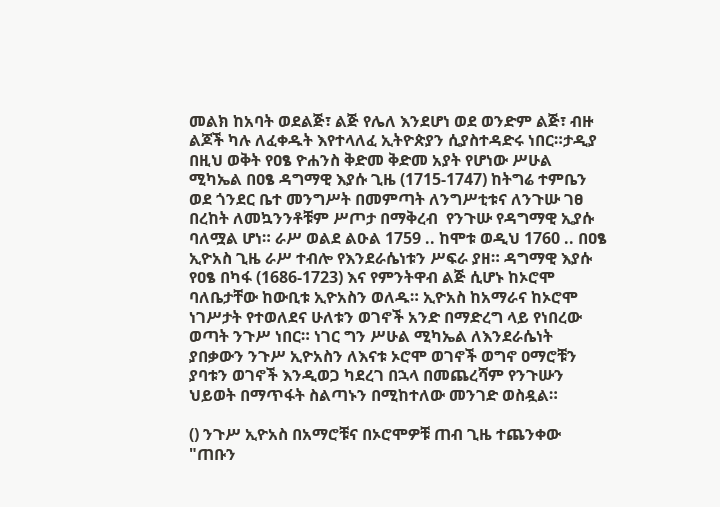መልክ ከአባት ወደልጅ፣ ልጅ የሌለ እንደሆነ ወደ ወንድም ልጅ፣ ብዙ ልጆች ካሉ ለፈቀዱት እየተላለፈ ኢትዮጵያን ሲያስተዳድሩ ነበር።ታዲያ በዚህ ወቅት የዐፄ ዮሐንስ ቅድመ ቅድመ አያት የሆነው ሥሁል ሚካኤል በዐፄ ዳግማዊ እያሱ ጊዜ (1715-1747) ከትግሬ ተምቤን  ወደ ጎንደር ቤተ መንግሥት በመምጣት ለንግሥቲቱና ለንጉሡ ገፀ በረከት ለመኳንንቶቹም ሥጦታ በማቅረብ  የንጉሡ የዳግማዊ ኢያሱ ባለሟል ሆነ። ራሥ ወልደ ልዑል 1759 .. ከሞቱ ወዲህ 1760 .. በዐፄ ኢዮአስ ጊዜ ራሥ ተብሎ የእንደራሴነቱን ሥፍራ ያዘ። ዳግማዊ እያሱ የዐፄ በካፋ (1686-1723) እና የምንትዋብ ልጅ ሲሆኑ ከኦሮሞ ባለቤታቸው ከውቢቱ ኢዮአስን ወለዱ። ኢዮአስ ከአማራና ከኦሮሞ ነገሥታት የተወለደና ሁለቱን ወገኖች አንድ በማድረግ ላይ የነበረው ወጣት ንጉሥ ነበር። ነገር ግን ሥሁል ሚካኤል ለእንደራሴነት ያበቃውን ንጉሥ ኢዮአስን ለእናቱ ኦሮሞ ወገኖች ወግኖ ዐማሮቹን ያባቱን ወገኖች እንዲወጋ ካደረገ በኋላ በመጨረሻም የንጉሡን ህይወት በማጥፋት ስልጣኑን በሚከተለው መንገድ ወስዷል።

() ንጉሥ ኢዮአስ በአማሮቹና በኦሮሞዎቹ ጠብ ጊዜ ተጨንቀው "ጠቡን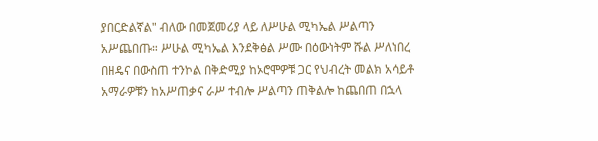ያበርድልኛል" ብለው በመጀመሪያ ላይ ለሥሁል ሚካኤል ሥልጣን አሥጨበጡ። ሥሁል ሚካኤል እንደቅፅል ሥሙ በዕውነትም ሹል ሥለነበረ በዘዴና በውስጠ ተንኮል በቅድሚያ ከኦሮሞዎቹ ጋር የህብረት መልክ አሳይቶ አማራዎቹን ከአሥጠቃና ራሥ ተብሎ ሥልጣን ጠቅልሎ ከጨበጠ በኋላ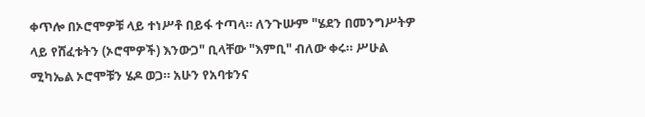ቀጥሎ በኦሮሞዎቹ ላይ ተነሥቶ በይፋ ተጣላ። ለንጉሡም "ሄደን በመንግሥትዎ ላይ የሸፈቱትን (ኦሮሞዎች) እንውጋ" ቢላቸው "እምቢ" ብለው ቀሩ። ሥሁል ሚካኤል ኦሮሞቹን ሄዶ ወጋ። አሁን የአባቱንና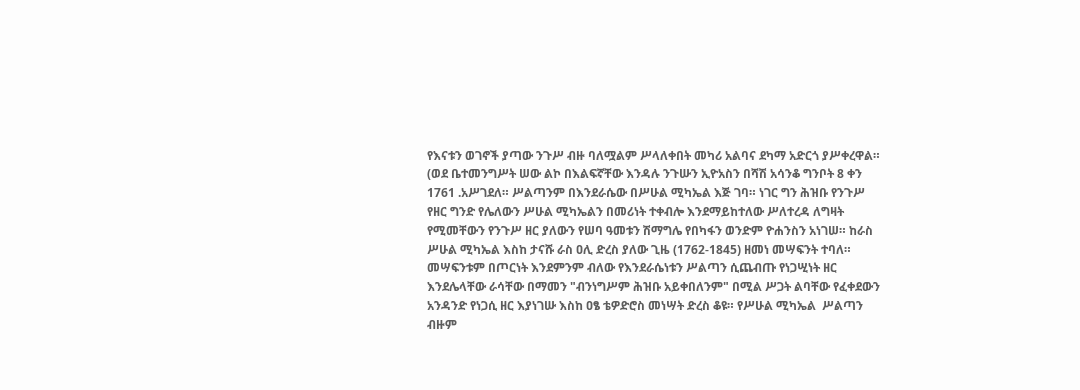የእናቱን ወገኖች ያጣው ንጉሥ ብዙ ባለሟልም ሥላለቀበት መካሪ አልባና ደካማ አድርጎ ያሥቀረዋል።
(ወደ ቤተመንግሥት ሠው ልኮ በእልፍኛቸው እንዳሉ ንጉሡን ኢዮአስን በሻሽ አሳንቆ ግንቦት 8 ቀን 1761 .አሥገደለ። ሥልጣንም በእንደራሴው በሥሁል ሚካኤል እጅ ገባ። ነገር ግን ሕዝቡ የንጉሥ የዘር ግንድ የሌለውን ሥሁል ሚካኤልን በመሪነት ተቀብሎ እንደማይከተለው ሥለተረዳ ለግዛት የሚመቸውን የንጉሥ ዘር ያለውን የሠባ ዓመቱን ሽማግሌ የበካፋን ወንድም ዮሐንስን አነገሠ። ከራስ ሥሁል ሚካኤል እስከ ታናሹ ራስ ዐሊ ድረስ ያለው ጊዜ (1762-1845) ዘመነ መሣፍንት ተባለ። መሣፍንቱም በጦርነት እንደምንም ብለው የእንደራሴነቱን ሥልጣን ሲጨብጡ የነጋሢነት ዘር እንደሌላቸው ራሳቸው በማመን "ብንነግሥም ሕዝቡ አይቀበለንም" በሚል ሥጋት ልባቸው የፈቀደውን አንዳንድ የነጋሲ ዘር እያነገሡ እስከ ዐፄ ቴዎድሮስ መነሣት ድረስ ቆዩ። የሥሁል ሚካኤል  ሥልጣን ብዙም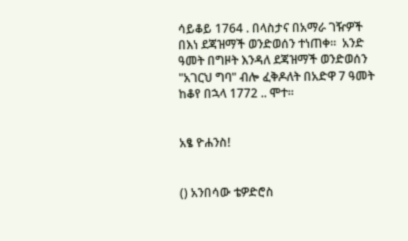ሳይቆይ 1764 . በላስታና በአማራ ገዥዎች በእነ ደጃዝማች ወንድወሰን ተነጠቀ።  አንድ ዓመት በግዞት እንዳለ ደጃዝማች ወንድወሰን "አገርህ ግባ" ብሎ ፈቅዶለት በአድዋ 7 ዓመት ከቆየ በኋላ 1772 .. ሞተ።


አፄ ዮሐንስ!


() አንበሳው ቴዎድሮስ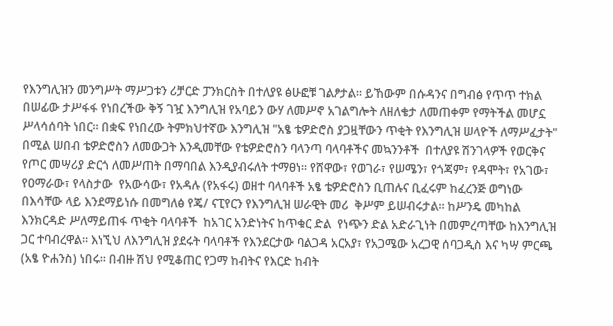የእንግሊዝን መንግሥት ማሥጋቱን ሪቻርድ ፓንክርስት በተለያዩ ፅሁፎቹ ገልፆታል። ይኸውም በሱዳንና በግብፅ የጥጥ ተክል በሠፊው ታሥፋፋ የነበረችው ቅኝ ገዧ እንግሊዝ የአባይን ውሃ ለመሥኖ አገልግሎት ለዘለቄታ ለመጠቀም የማትችል መሆኗ ሥላሳሰባት ነበር። በቋፍ የነበረው ትምክህተኛው እንግሊዝ "አፄ ቴዎድሮስ ያጋዟቸውን ጥቂት የእንግሊዝ ሠላዮች ለማሥፈታት" በሚል ሠበብ ቴዎድሮስን ለመውጋት እንዲመቸው የቴዎድሮስን ባላንጣ ባላባቶችና መኳንንቶች  በተለያዩ ሽንገላዎች የወርቅና የጦር መሣሪያ ድርጎ ለመሥጠት በማባበል እንዲያብሩለት ተማፀነ። የሸዋው፣ የወገራ፣ የሠሜን፣ የጎጃም፣ የዳሞት፣ የአገው፣ የዐማራው፣ የላስታው  የአውሳው፣ የአዳሉ (የአፋሩ) ወዘተ ባላባቶች አፄ ቴዎድሮስን ቢጠሉና ቢፈሩም ከፈረንጅ ወግነው በእሳቸው ላይ እንደማይነሱ በመግለፅ የጄ/ ናፒየርን የእንግሊዝ ሠራዊት መሪ  ቅሥም ይሠብሩታል። ከሥንዴ መካከል እንክርዳድ ሥለማይጠፋ ጥቂት ባላባቶች  ከአገር አንድነትና ከጥቁር ድል  የነጭን ድል አድራጊነት በመምረጣቸው ከእንግሊዝ ጋር ተባብረዋል። እነኚህ ለእንግሊዝ ያደሩት ባላባቶች የእንደርታው ባልጋዳ አርአያ፣ የአጋሜው አረጋዊ ሰባጋዲስ እና ካሣ ምርጫ (አፄ ዮሐንስ) ነበሩ። በብዙ ሽህ የሚቆጠር የጋማ ከብትና የእርድ ከብት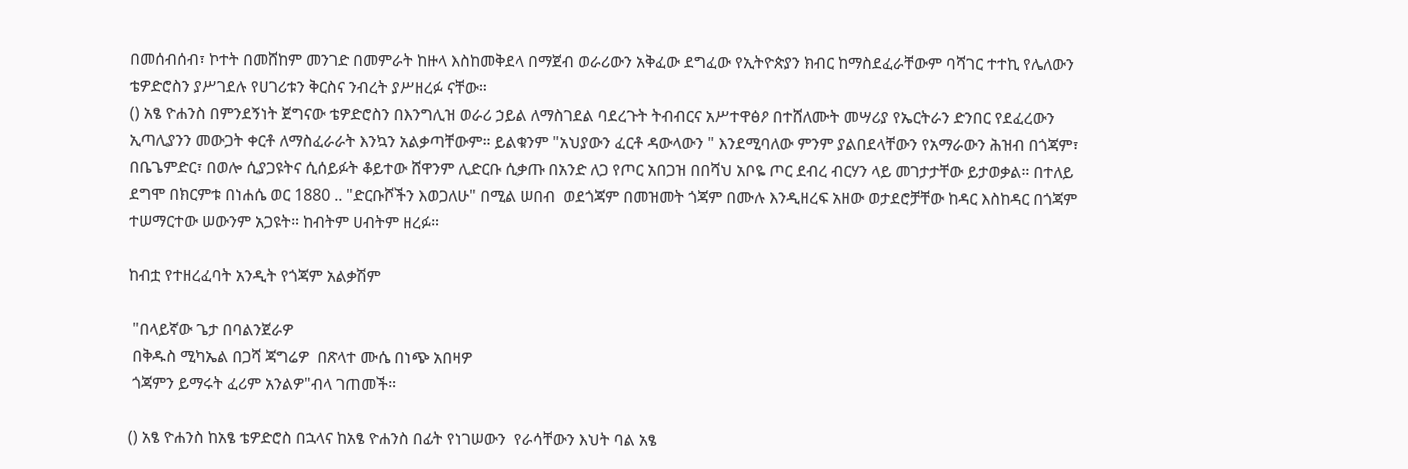በመሰብሰብ፣ ኮተት በመሸከም መንገድ በመምራት ከዙላ እስከመቅደላ በማጀብ ወራሪውን አቅፈው ደግፈው የኢትዮጵያን ክብር ከማስደፈራቸውም ባሻገር ተተኪ የሌለውን ቴዎድሮስን ያሥገደሉ የሀገሪቱን ቅርስና ንብረት ያሥዘረፉ ናቸው።
() አፄ ዮሐንስ በምንደኝነት ጀግናው ቴዎድሮስን በእንግሊዝ ወራሪ ኃይል ለማስገደል ባደረጉት ትብብርና አሥተዋፅዖ በተሸለሙት መሣሪያ የኤርትራን ድንበር የደፈረውን ኢጣሊያንን መውጋት ቀርቶ ለማስፈራራት እንኳን አልቃጣቸውም። ይልቁንም "አህያውን ፈርቶ ዳውላውን " እንደሚባለው ምንም ያልበደላቸውን የአማራውን ሕዝብ በጎጃም፣ በቤጌምድር፣ በወሎ ሲያጋዩትና ሲሰይፉት ቆይተው ሸዋንም ሊድርቡ ሲቃጡ በአንድ ለጋ የጦር አበጋዝ በበሻህ አቦዬ ጦር ደብረ ብርሃን ላይ መገታታቸው ይታወቃል። በተለይ ደግሞ በክርምቱ በነሐሴ ወር 1880 .. "ድርቡሾችን እወጋለሁ" በሚል ሠበብ  ወደጎጃም በመዝመት ጎጃም በሙሉ እንዲዘረፍ አዘው ወታደሮቻቸው ከዳር እስከዳር በጎጃም ተሠማርተው ሠውንም አጋዩት። ከብትም ሀብትም ዘረፉ።

ከብቷ የተዘረፈባት አንዲት የጎጃም አልቃሽም

 "በላይኛው ጌታ በባልንጀራዎ
 በቅዱስ ሚካኤል በጋሻ ጃግሬዎ  በጽላተ ሙሴ በነጭ አበዛዎ
 ጎጃምን ይማሩት ፈሪም አንልዎ"ብላ ገጠመች።

() አፄ ዮሐንስ ከአፄ ቴዎድሮስ በኋላና ከአፄ ዮሐንስ በፊት የነገሠውን  የራሳቸውን እህት ባል አፄ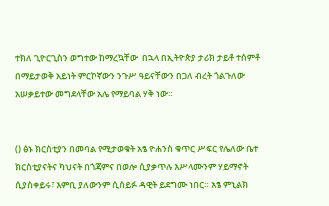ተክለ ጊዮርጊስን ወግተው ከማረኳቸው  በኋላ በኢትዮጵያ ታሪክ ታይቶ ተሰምቶ በማይታወቅ አይነት ምርኮኛውን ንጉሥ ዓይናቸውን በጋለ ብረት ጎልጉለው አሠቃይተው መግደላቸው አሌ የማይባል ሃቅ ነው።


() ፅኑ ክርስቲያን በመባል የሚታወቁት አፄ ዮሐንስ ቁጥር ሥፍር የሌለው ቤተ ክርስቲያናትና ካህናት በጎጃምና በወሎ ሲያቃጥሉ እሥላሙንም ሃይማኖት ሲያስቀይሩ፣ እምቢ ያለውንም ሲሰይፉ ዳዊት ይደግሙ ነበር። አፄ ምኒልክ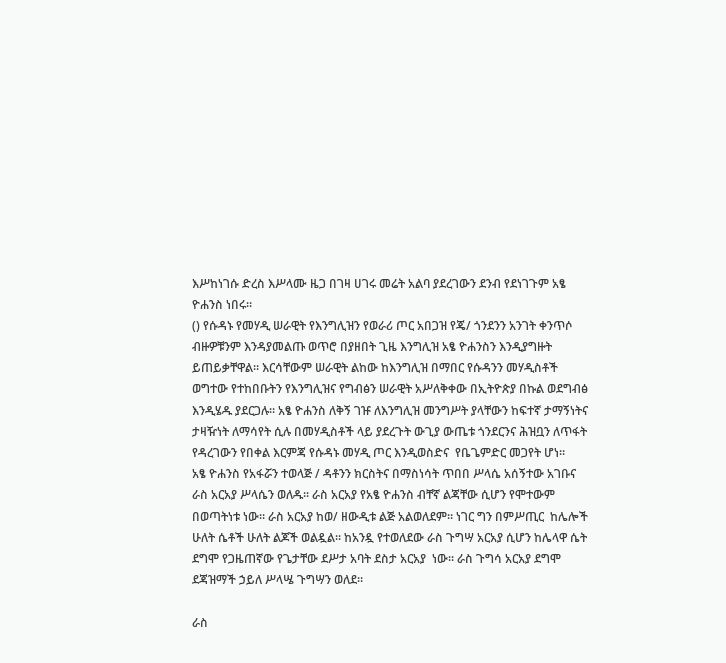እሥከነገሱ ድረስ እሥላሙ ዜጋ በገዛ ሀገሩ መሬት አልባ ያደረገውን ደንብ የደነገጉም አፄ ዮሐንስ ነበሩ።
() የሱዳኑ የመሃዲ ሠራዊት የእንግሊዝን የወራሪ ጦር አበጋዝ የጄ/ ጎንደንን አንገት ቀንጥሶ ብዙዎቹንም እንዳያመልጡ ወጥሮ በያዘበት ጊዜ እንግሊዝ አፄ ዮሐንስን እንዲያግዙት ይጠይቃቸዋል። እርሳቸውም ሠራዊት ልከው ከእንግሊዝ በማበር የሱዳንን መሃዲስቶች ወግተው የተከበቡትን የእንግሊዝና የግብፅን ሠራዊት አሥለቅቀው በኢትዮጵያ በኩል ወደግብፅ እንዲሄዱ ያደርጋሉ። አፄ ዮሐንስ ለቅኝ ገዡ ለእንግሊዝ መንግሥት ያላቸውን ከፍተኛ ታማኝነትና ታዛዥነት ለማሳየት ሲሉ በመሃዲስቶች ላይ ያደረጉት ውጊያ ውጤቱ ጎንደርንና ሕዝቧን ለጥፋት የዳረገውን የበቀል እርምጃ የሱዳኑ መሃዲ ጦር እንዲወስድና  የቤጌምድር መጋየት ሆነ።
አፄ ዮሐንስ የአፋሯን ተወላጅ / ዳቶንን ክርስትና በማስነሳት ጥበበ ሥላሴ አሰኝተው አገቡና ራስ አርአያ ሥላሴን ወለዱ። ራስ አርአያ የአፄ ዮሐንስ ብቸኛ ልጃቸው ሲሆን የሞተውም በወጣትነቱ ነው። ራስ አርአያ ከወ/ ዘውዲቱ ልጅ አልወለደም። ነገር ግን በምሥጢር  ከሌሎች ሁለት ሴቶች ሁለት ልጆች ወልዷል። ከአንዷ የተወለደው ራስ ጉግሣ አርአያ ሲሆን ከሌላዋ ሴት ደግሞ የጋዜጠኛው የጌታቸው ደሥታ አባት ደስታ አርአያ  ነው። ራስ ጉግሳ አርአያ ደግሞ ደጃዝማች ኃይለ ሥላሤ ጉግሣን ወለደ።

ራስ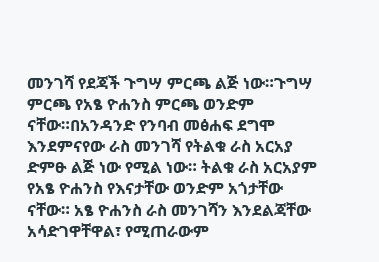መንገሻ የደጃች ጉግሣ ምርጫ ልጅ ነው።ጉግሣ ምርጫ የአፄ ዮሐንስ ምርጫ ወንድም ናቸው።በአንዳንድ የንባብ መፅሐፍ ደግሞ እንደምናየው ራስ መንገሻ የትልቁ ራስ አርአያ ድምፁ ልጅ ነው የሚል ነው። ትልቁ ራስ አርአያም የአፄ ዮሐንስ የእናታቸው ወንድም አጎታቸው ናቸው። አፄ ዮሐንስ ራስ መንገሻን እንደልጃቸው አሳድገዋቸዋል፣ የሚጠራውም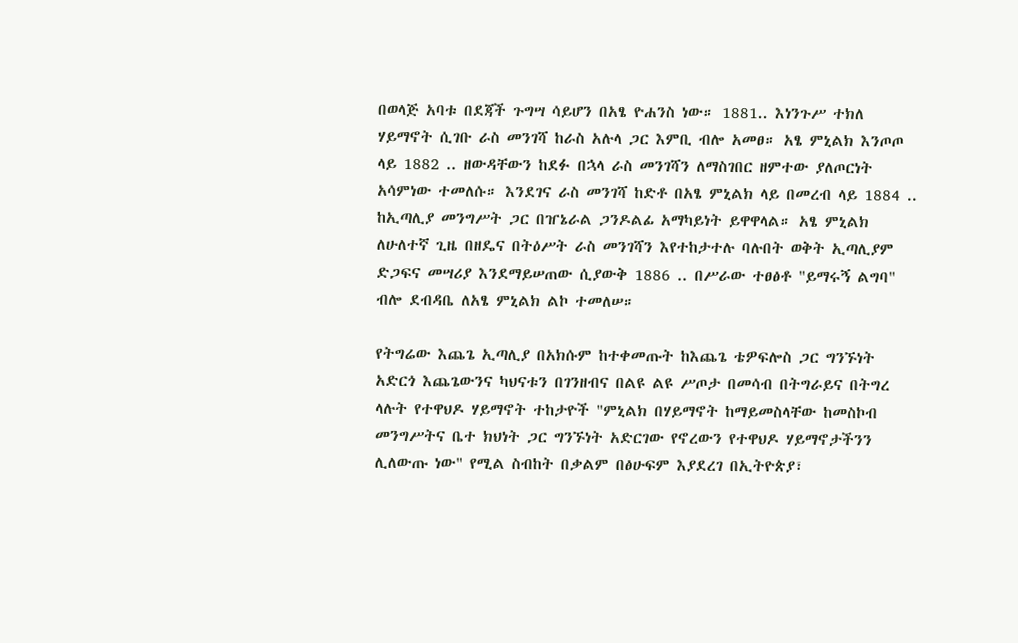በወላጅ አባቱ በደጃች ጉግሣ ሳይሆን በአፄ ዮሐንስ ነው። 1881.. እነንጉሥ ተክለ ሃይማኖት ሲገቡ ራስ መንገሻ ከራስ አሉላ ጋር እምቢ ብሎ አመፀ። አፄ ምኒልክ እንጦጦ ላይ 1882 .. ዘውዳቸውን ከደፉ በኋላ ራስ መንገሻን ለማስገበር ዘምተው ያለጦርነት አሳምነው ተመለሱ። እንደገና ራስ መንገሻ ከድቶ በአፄ ምኒልክ ላይ በመረብ ላይ 1884 .. ከኢጣሊያ መንግሥት ጋር በዠኔራል ጋንዶልፊ አማካይነት ይዋዋላል። አፄ ምኒልክ ለሁለተኛ ጊዜ በዘዴና በትዕሥት ራስ መንገሻን እየተከታተሉ ባሉበት ወቅት ኢጣሊያም ድጋፍና መሣሪያ እንደማይሠጠው ሲያውቅ 1886 .. በሥራው ተፀፅቶ "ይማሩኝ ልግባ" ብሎ ደብዳቤ ለአፄ ምኒልክ ልኮ ተመለሠ።

የትግሬው እጨጌ ኢጣሊያ በአክሱም ከተቀመጡት ከእጨጌ ቴዎፍሎስ ጋር ግንኙነት አድርጎ እጨጌውንና ካህናቱን በገንዘብና በልዩ ልዩ ሥጦታ በመሳብ በትግራይና በትግረ ላሉት የተዋህዶ ሃይማኖት ተከታዮች "ምኒልክ በሃይማኖት ከማይመስላቸው ከመስኮብ መንግሥትና ቤተ ክህነት ጋር ግንኙነት አድርገው የኖረውን የተዋህዶ ሃይማኖታችንን ሊለውጡ ነው" የሚል ስብከት በቃልም በፅሁፍም እያደረገ በኢትዮጵያ፣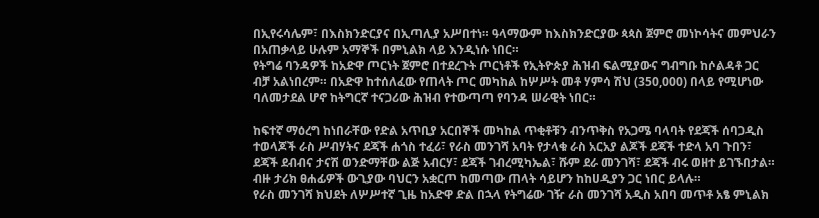በኢየሩሳሌም፣ በእስክንድርያና በኢጣሊያ አሥበተነ። ዓላማውም ከእስክንድርያው ጳጳስ ጀምሮ መነኮሳትና መምህራን በአጠቃላይ ሁሉም አማኞች በምኒልክ ላይ እንዲነሱ ነበር።
የትግሬ ባንዳዎች ከአድዋ ጦርነት ጀምሮ በተደረጉት ጦርነቶች የኢትዮጵያ ሕዝብ ፍልሚያውና ግብግቡ ከሶልዳቶ ጋር ብቻ አልነበረም። በአድዋ ከተሰለፈው የጠላት ጦር መካከል ከሦሥት መቶ ሃምሳ ሽህ (350,000) በላይ የሚሆነው ባለመታደል ሆኖ ከትግርኛ ተናጋሪው ሕዝብ የተውጣጣ የባንዳ ሠራዊት ነበር።

ከፍተኛ ማዕረግ ከነበራቸው የድል አጥቢያ አርበኞች መካከል ጥቂቶቹን ብንጥቅስ የአጋሜ ባላባት የደጃች ሰባጋዲስ ተወላጆች ራስ ሥብሃትና ደጃች ሐጎስ ተፈሪ፣ የራስ መንገሻ አባት የታላቁ ራስ አርአያ ልጆች ደጃች ተድላ አባ ጉበን፣ ደጃች ደብብና ታናሽ ወንድማቸው ልጅ አብርሃ፣ ደጃች ገብረሚካኤል፣ ሹም ደራ መንገሻ፣ ደጃች ብሩ ወዘተ ይገኙበታል። ብዙ ታሪክ ፀሐፊዎች ውጊያው ባህርን አቋርጦ ከመጣው ጠላት ሳይሆን ከከሀዲያን ጋር ነበር ይላሉ።
የራስ መንገሻ ክህደት ለሦሥተኛ ጊዜ ከአድዋ ድል በኋላ የትግሬው ገዥ ራስ መንገሻ አዲስ አበባ መጥቶ አፄ ምኒልክ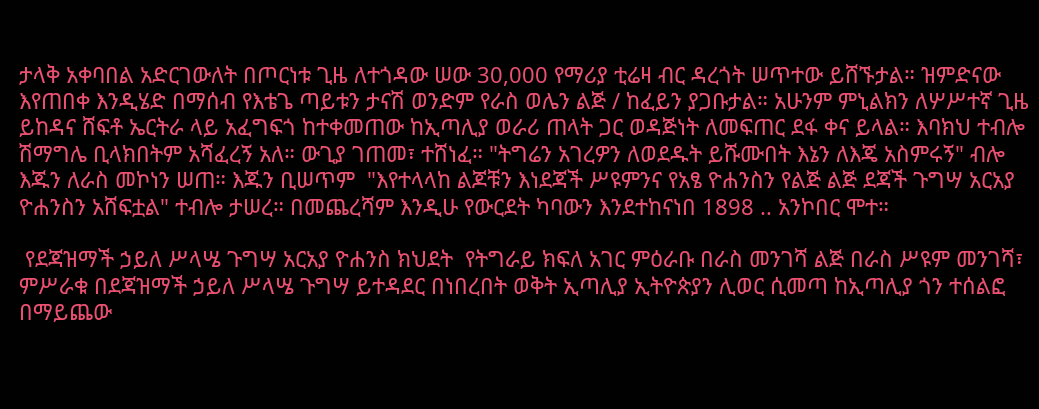ታላቅ አቀባበል አድርገውለት በጦርነቱ ጊዜ ለተጎዳው ሠው 30,000 የማሪያ ቲሬዛ ብር ዳረጎት ሠጥተው ይሸኙታል። ዝምድናው እየጠበቀ እንዲሄድ በማሰብ የእቴጌ ጣይቱን ታናሽ ወንድም የራስ ወሌን ልጅ / ከፈይን ያጋቡታል። አሁንም ምኒልክን ለሦሥተኛ ጊዜ ይከዳና ሸፍቶ ኤርትራ ላይ አፈግፍጎ ከተቀመጠው ከኢጣሊያ ወራሪ ጠላት ጋር ወዳጅነት ለመፍጠር ደፋ ቀና ይላል። እባክህ ተብሎ ሽማግሌ ቢላክበትም አሻፈረኝ አለ። ውጊያ ገጠመ፣ ተሸነፈ። "ትግሬን አገረዎን ለወደዱት ይሹሙበት እኔን ለእጄ አስምሩኝ" ብሎ እጁን ለራስ መኮነን ሠጠ። እጁን ቢሠጥም  "እየተላላከ ልጆቹን እነደጃች ሥዩምንና የአፄ ዮሐንስን የልጅ ልጅ ደጃች ጉግሣ አርአያ ዮሐንስን አሸፍቷል" ተብሎ ታሠረ። በመጨረሻም እንዲሁ የውርደት ካባውን እንደተከናነበ 1898 .. አንኮበር ሞተ።

 የደጃዝማች ኃይለ ሥላሤ ጉግሣ አርአያ ዮሐንስ ክህደት  የትግራይ ክፍለ አገር ምዕራቡ በራስ መንገሻ ልጅ በራስ ሥዩም መንገሻ፣ ምሥራቁ በደጃዝማች ኃይለ ሥላሤ ጉግሣ ይተዳደር በነበረበት ወቅት ኢጣሊያ ኢትዮጵያን ሊወር ሲመጣ ከኢጣሊያ ጎን ተሰልፎ በማይጨው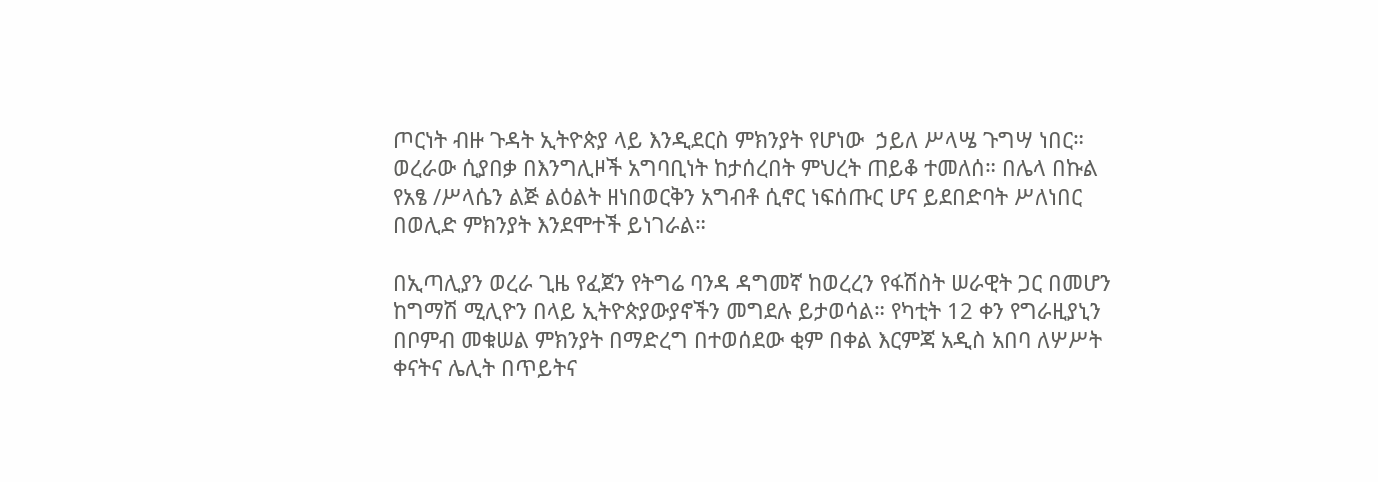ጦርነት ብዙ ጉዳት ኢትዮጵያ ላይ እንዲደርስ ምክንያት የሆነው  ኃይለ ሥላሤ ጉግሣ ነበር። ወረራው ሲያበቃ በእንግሊዞች አግባቢነት ከታሰረበት ምህረት ጠይቆ ተመለሰ። በሌላ በኩል የአፄ /ሥላሴን ልጅ ልዕልት ዘነበወርቅን አግብቶ ሲኖር ነፍሰጡር ሆና ይደበድባት ሥለነበር በወሊድ ምክንያት እንደሞተች ይነገራል።

በኢጣሊያን ወረራ ጊዜ የፈጀን የትግሬ ባንዳ ዳግመኛ ከወረረን የፋሽስት ሠራዊት ጋር በመሆን ከግማሽ ሚሊዮን በላይ ኢትዮጵያውያኖችን መግደሉ ይታወሳል። የካቲት 12 ቀን የግራዚያኒን በቦምብ መቁሠል ምክንያት በማድረግ በተወሰደው ቂም በቀል እርምጃ አዲስ አበባ ለሦሥት ቀናትና ሌሊት በጥይትና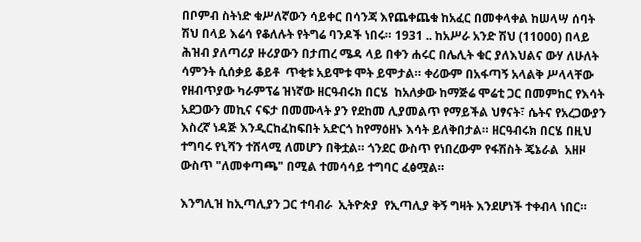በቦምብ ስትነድ ቁሥለኛውን ሳይቀር በሳንጃ እየጨቀጨቁ ከአፈር በመቀላቀል ከሠላሣ ሰባት ሽህ በላይ እሬሳ የቆለሉት የትግሬ ባንዶች ነበሩ። 1931 .. ከአሥራ አንድ ሽህ (11000) በላይ ሕዝብ ያለጣሪያ ዙሪያውን በታጠረ ሜዳ ላይ በቀን ሐሩር በሌሊት ቁር ያለእህልና ውሃ ለሁለት ሳምንት ሲሰቃይ ቆይቶ  ጥቂቱ አይሞቱ ሞት ይሞታል። ቀሪውም በአፋጣኝ አላልቅ ሥላላቸው የዘብጥያው ካራምፕሬ ዝነኛው ዘርዓብሩክ በርሄ  ከአለቃው ከማጅሬ ሞሬቲ ጋር በመምከር የእሳት አደጋውን መኪና ናፍታ በመሙላት ያን የደከመ ሊያመልጥ የማይችል ህፃናት፣ ሴትና የአረጋውያን እስረኛ ነዳጅ እንዲርከፈከፍበት አድርጎ ከየማዕዘኑ እሳት ይለቅበታል። ዘርዓብሩክ በርሄ በዚህ ተግባሩ የኒሻን ተሸላሚ ለመሆን በቅቷል። ጎንደር ውስጥ የነበረውም የፋሽስት ጄኔራል  አዘዞ ውስጥ "ለመቀጣጫ" በሚል ተመሳሳይ ተግባር ፈፅሟል።

እንግሊዝ ከኢጣሊያን ጋር ተባብራ  ኢትዮጵያ  የኢጣሊያ ቅኝ ግዛት እንደሆነች ተቀብላ ነበር።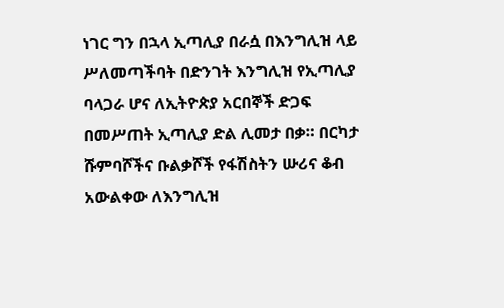ነገር ግን በኋላ ኢጣሊያ በራሷ በእንግሊዝ ላይ ሥለመጣችባት በድንገት እንግሊዝ የኢጣሊያ ባላጋራ ሆና ለኢትዮጵያ አርበኞች ድጋፍ በመሥጠት ኢጣሊያ ድል ሊመታ በቃ። በርካታ ሹምባሾችና ቡልቃሾች የፋሽስትን ሡሪና ቆብ አውልቀው ለእንግሊዝ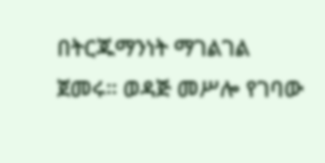በትርጁማንነት ማገልገል ጀመሩ። ወዳጅ መሥሎ የገባው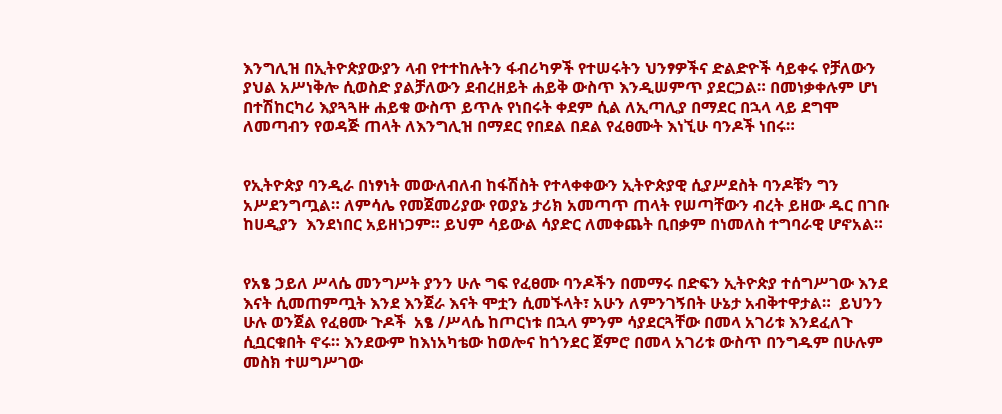እንግሊዝ በኢትዮጵያውያን ላብ የተተከሉትን ፋብሪካዎች የተሠሩትን ህንፃዎችና ድልድዮች ሳይቀሩ የቻለውን ያህል አሥነቅሎ ሲወስድ ያልቻለውን ደብረዘይት ሐይቅ ውስጥ እንዲሠምጥ ያደርጋል። በመነቃቀሉም ሆነ በተሽከርካሪ እያጓጓዙ ሐይቁ ውስጥ ይጥሉ የነበሩት ቀደም ሲል ለኢጣሊያ በማደር በኋላ ላይ ደግሞ ለመጣብን የወዳጅ ጠላት ለእንግሊዝ በማደር የበደል በደል የፈፀሙት እነኚሁ ባንዶች ነበሩ።


የኢትዮጵያ ባንዲራ በነፃነት መውለብለብ ከፋሽስት የተላቀቀውን ኢትዮጵያዊ ሲያሥደስት ባንዶቹን ግን አሥደንግጧል። ለምሳሌ የመጀመሪያው የወያኔ ታሪክ አመጣጥ ጠላት የሠጣቸውን ብረት ይዘው ዱር በገቡ  ከሀዲያን  እንደነበር አይዘነጋም። ይህም ሳይውል ሳያድር ለመቀጨት ቢበቃም በነመለስ ተግባራዊ ሆኖአል።


የአፄ ኃይለ ሥላሴ መንግሥት ያንን ሁሉ ግፍ የፈፀሙ ባንዶችን በመማሩ በድፍን ኢትዮጵያ ተሰግሥገው እንደ እናት ሲመጠምጧት እንደ እንጀራ እናት ሞቷን ሲመኙላት፣ አሁን ለምንገኝበት ሁኔታ አብቅተዋታል።  ይህንን ሁሉ ወንጀል የፈፀሙ ጉዶች  አፄ /ሥላሴ ከጦርነቱ በኋላ ምንም ሳያደርጓቸው በመላ አገሪቱ እንደፈለጉ ሲቧርቁበት ኖሩ። እንደውም ከእነአካቴው ከወሎና ከጎንደር ጀምሮ በመላ አገሪቱ ውስጥ በንግዱም በሁሉም መስክ ተሠግሥገው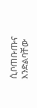ሲቦጠቡጡና እንድልባቸው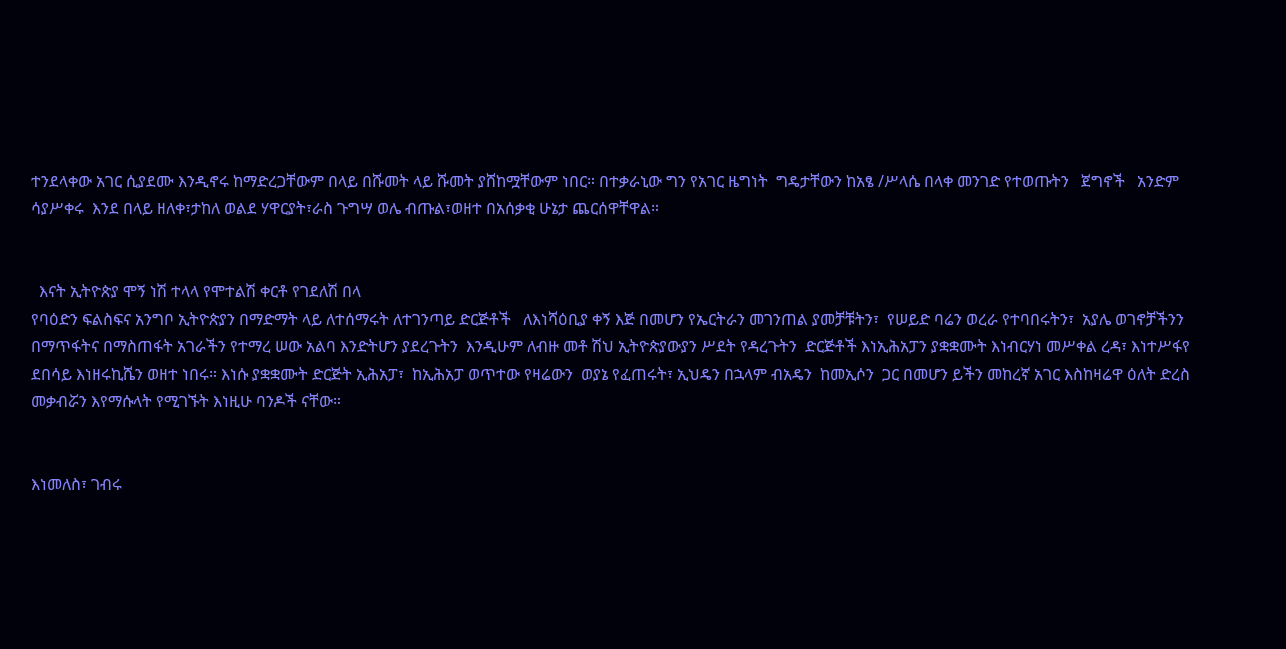ተንደላቀው አገር ሲያደሙ እንዲኖሩ ከማድረጋቸውም በላይ በሹመት ላይ ሹመት ያሸከሟቸውም ነበር። በተቃራኒው ግን የአገር ዜግነት  ግዴታቸውን ከአፄ /ሥላሴ በላቀ መንገድ የተወጡትን   ጀግኖች   አንድም ሳያሥቀሩ  እንደ በላይ ዘለቀ፣ታከለ ወልደ ሃዋርያት፣ራስ ጉግሣ ወሌ ብጡል፣ወዘተ በአሰቃቂ ሁኔታ ጨርሰዋቸዋል።


  እናት ኢትዮጵያ ሞኝ ነሽ ተላላ የሞተልሽ ቀርቶ የገደለሽ በላ
የባዕድን ፍልስፍና አንግቦ ኢትዮጵያን በማድማት ላይ ለተሰማሩት ለተገንጣይ ድርጅቶች   ለእነሻዕቢያ ቀኝ እጅ በመሆን የኤርትራን መገንጠል ያመቻቹትን፣  የሠይድ ባሬን ወረራ የተባበሩትን፣  አያሌ ወገኖቻችንን በማጥፋትና በማስጠፋት አገራችን የተማረ ሠው አልባ እንድትሆን ያደረጉትን  እንዲሁም ለብዙ መቶ ሽህ ኢትዮጵያውያን ሥደት የዳረጉትን  ድርጅቶች እነኢሕአፓን ያቋቋሙት እነብርሃነ መሥቀል ረዳ፣ እነተሥፋየ ደበሳይ እነዘሩኪሼን ወዘተ ነበሩ። እነሱ ያቋቋሙት ድርጅት ኢሕአፓ፣  ከኢሕአፓ ወጥተው የዛሬውን  ወያኔ የፈጠሩት፣ ኢህዴን በኋላም ብአዴን  ከመኢሶን  ጋር በመሆን ይችን መከረኛ አገር እስከዛሬዋ ዕለት ድረስ መቃብሯን እየማሱላት የሚገኙት እነዚሁ ባንዶች ናቸው።


እነመለስ፣ ገብሩ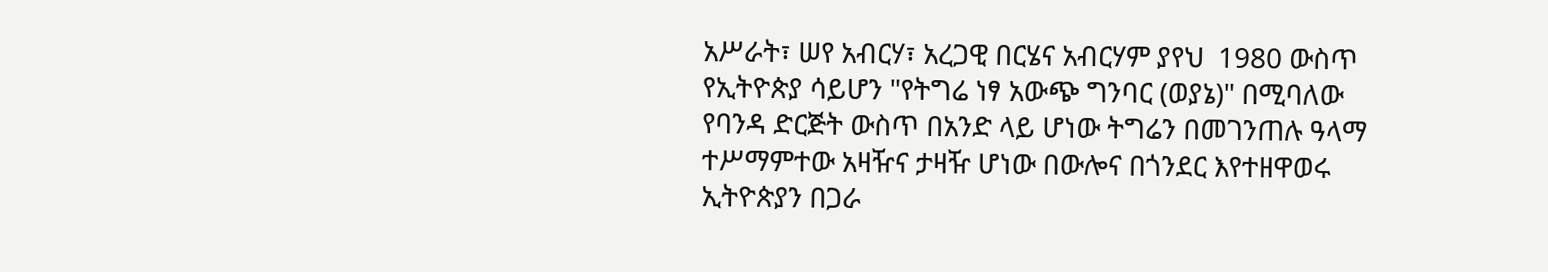አሥራት፣ ሠየ አብርሃ፣ አረጋዊ በርሄና አብርሃም ያየህ  1980 ውስጥ የኢትዮጵያ ሳይሆን "የትግሬ ነፃ አውጭ ግንባር (ወያኔ)" በሚባለው የባንዳ ድርጅት ውስጥ በአንድ ላይ ሆነው ትግሬን በመገንጠሉ ዓላማ ተሥማምተው አዛዥና ታዛዥ ሆነው በውሎና በጎንደር እየተዘዋወሩ ኢትዮጵያን በጋራ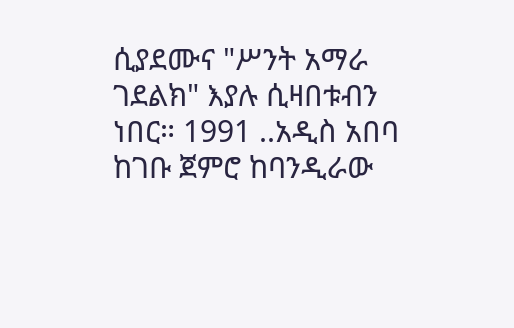ሲያደሙና "ሥንት አማራ ገደልክ" እያሉ ሲዛበቱብን ነበር። 1991 ..አዲስ አበባ ከገቡ ጀምሮ ከባንዲራው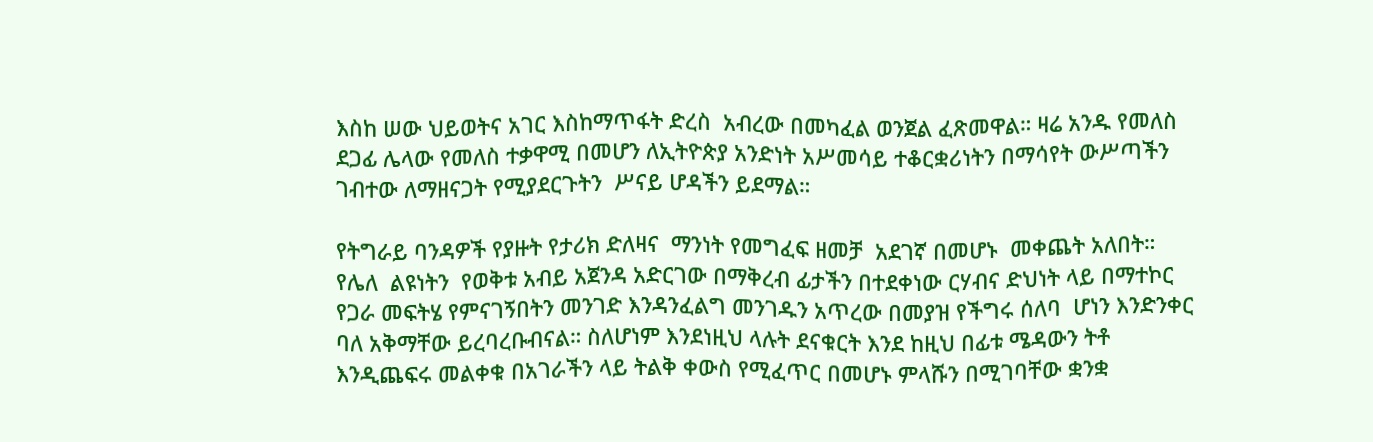እስከ ሠው ህይወትና አገር እስከማጥፋት ድረስ  አብረው በመካፈል ወንጀል ፈጽመዋል። ዛሬ አንዱ የመለስ ደጋፊ ሌላው የመለስ ተቃዋሚ በመሆን ለኢትዮጵያ አንድነት አሥመሳይ ተቆርቋሪነትን በማሳየት ውሥጣችን ገብተው ለማዘናጋት የሚያደርጉትን  ሥናይ ሆዳችን ይደማል።

የትግራይ ባንዳዎች የያዙት የታሪክ ድለዛና  ማንነት የመግፈፍ ዘመቻ  አደገኛ በመሆኑ  መቀጨት አለበት። የሌለ  ልዩነትን  የወቅቱ አብይ አጀንዳ አድርገው በማቅረብ ፊታችን በተደቀነው ርሃብና ድህነት ላይ በማተኮር የጋራ መፍትሄ የምናገኝበትን መንገድ እንዳንፈልግ መንገዱን አጥረው በመያዝ የችግሩ ሰለባ  ሆነን እንድንቀር ባለ አቅማቸው ይረባረቡብናል። ስለሆነም እንደነዚህ ላሉት ደናቁርት እንደ ከዚህ በፊቱ ሜዳውን ትቶ እንዲጨፍሩ መልቀቁ በአገራችን ላይ ትልቅ ቀውስ የሚፈጥር በመሆኑ ምላሹን በሚገባቸው ቋንቋ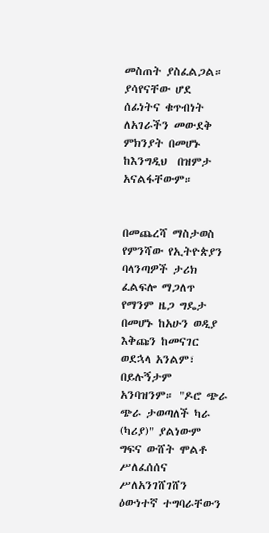መስጠት ያስፈልጋል። ያሳየናቸው ሆደ ሰፊነትና ቁጥብነት ለአገራችን መውደቅ ምክንያት በመሆኑ ከእንግዲህ  በዝምታ አናልፋቸውም።


በመጨረሻ ማስታወስ የምንሻው የኢትዮጵያን ባላንጣዎች ታሪክ ፈልፍሎ ማጋለጥ የማንም ዜጋ ግዴታ በመሆኑ ከአሁን ወዲያ እቅጩን ከመናገር ወደኋላ አንልም፣ በይሉኝታም አንባዝንም። "ዶሮ ጭራ ጭራ ታወጣለች ካራ (ካሪያ)" ያልነውም  ግፍና ውሸት ሞልቶ ሥለፈሰሰና ሥለአንገሸገሸን ዕውነተኛ ተግባራቸውን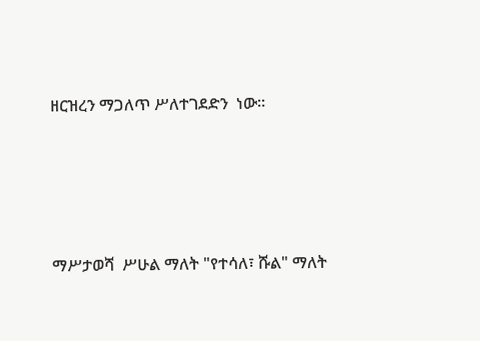ዘርዝረን ማጋለጥ ሥለተገደድን  ነው።




ማሥታወሻ  ሥሁል ማለት "የተሳለ፣ ሹል" ማለት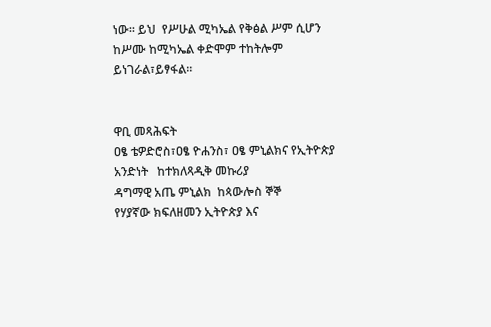ነው። ይህ  የሥሁል ሚካኤል የቅፅል ሥም ሲሆን ከሥሙ ከሚካኤል ቀድሞም ተከትሎም ይነገራል፣ይፃፋል።


ዋቢ መጻሕፍት
ዐፄ ቴዎድሮስ፣ዐፄ ዮሐንስ፣ ዐፄ ምኒልክና የኢትዮጵያ አንድነት   ከተክለጻዲቅ መኩሪያ
ዳግማዊ አጤ ምኒልክ  ከጳውሎስ ኞኞ
የሃያኛው ክፍለዘመን ኢትዮጵያ እና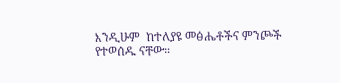እንዲሁም  ከተለያዩ መፅሔቶችና ምንጮች የተወሰዱ ናቸው።